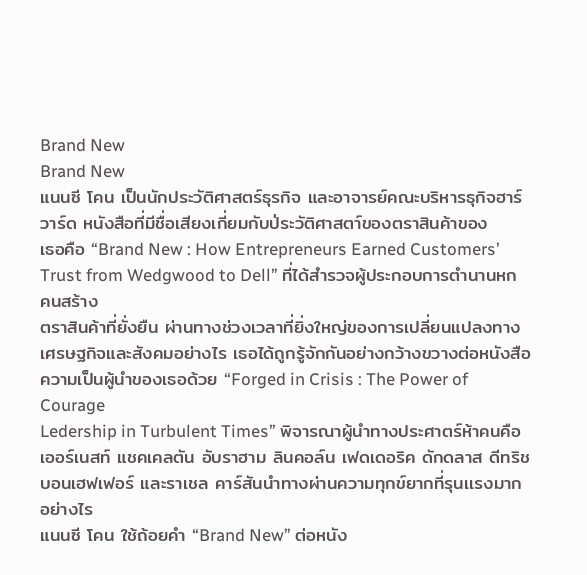Brand New
Brand New
แนนซี โคน เป็นนักประวัติศาสตร์ธุรกิจ และอาจารย์คณะบริหารธุกิจฮาร์วาร์ด หนังสือที่มีชื่อเสียงเกี่ยมกับป่ระวัติศาสตา์ของตราสินค้าของ
เธอคือ “Brand New : How Entrepreneurs Earned Customers’ Trust from Wedgwood to Dell” ที่ได้สำรวจผู้ประกอบการตำนานหกคนสร้าง
ตราสินค้าที่ยั่งยืน ผ่านทางช่วงเวลาที่ยิ่งใหญ่ของการเปลี่ยนแปลงทาง
เศรษฐกิจและสังคมอย่างไร เธอได้ถูกรู้จักกันอย่างกว้างขวางต่อหนังสือ
ความเป็นผู้นำของเธอด้วย “Forged in Crisis : The Power of Courage
Ledership in Turbulent Times” พิจารณาผู้นำทางประศาตร์ห้าคนคือ
เออร์เนสท์ แชคเคลตัน อับราฮาม ลินคอล์น เฟดเดอริค ดักดลาส ดีทริช
บอนเฮฟเฟอร์ และราเชล คาร์สันนำทางผ่านความทุกข์ยากที่รุนเเรงมาก
อย่างไร
แนนซี โคน ใช้ถ้อยคำ “Brand New” ต่อหนัง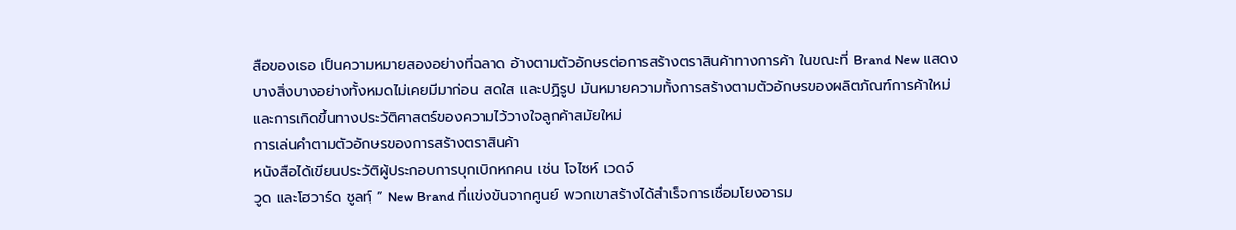สือของเธอ เป็นความหมายสองอย่างที่ฉลาด อ้างตามตัวอักษรต่อการสร้างตราสินค้าทางการค้า ในขณะที่ Brand New แสดงบางสิ่งบางอย่างทั้งหมดไม่เคยมีมาก่อน สดใส เเละปฏิรูป มันหมายความทั้งการสร้างตามตัวอักษรของผลิตภัณฑ์การค้าใหม่ และการเกิดขึ้นทางประวัติศาสตร์ของความไว้วางใจลูกค้าสมัยใหม่
การเล่นคำตามตัวอักษรของการสร้างตราสินค้า
หนังสือได้เขียนประวัติผู้ประกอบการบุกเบิกหกคน เช่น โจไซห์ เวดจ์
วูด และโฮวาร์ด ชูลทฺ์ ” New Brand ที่เเข่งขันจากศูนย์ พวกเขาสร้างได้สำเร็จการเชื่อมโยงอารม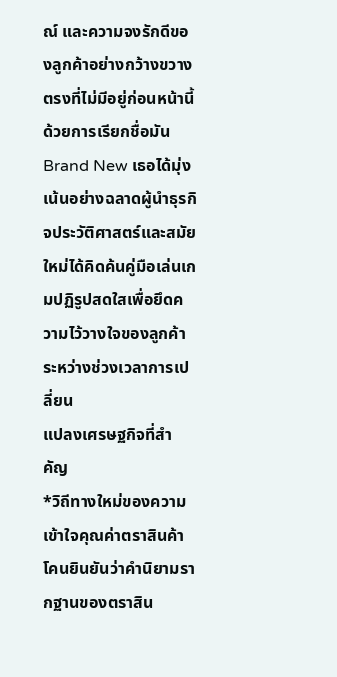ณ์ และความจงรักดีของลูกค้าอย่างกว้างขวางตรงที่ไม่มีอยู่ก่อนหน้านี้ ด้วยการเรียกชื่อมัน Brand New เธอได้มุ่งเน้นอย่างฉลาดผู้นำธุรกิจประวัติศาสตร์และสมัยใหม่ได้คิดค้นคู่มือเล่นเกมปฏิรูปสดใสเพื่อยึดความไว้วางใจของลูกค้าระหว่างช่วงเวลาการเปลี่ยน
แปลงเศรษฐกิจที่สำคัญ
*วิถีทางใหม่ของความเข้าใจคุณค่าตราสินค้า
โคนยินยันว่าคำนิยามรากฐานของตราสิน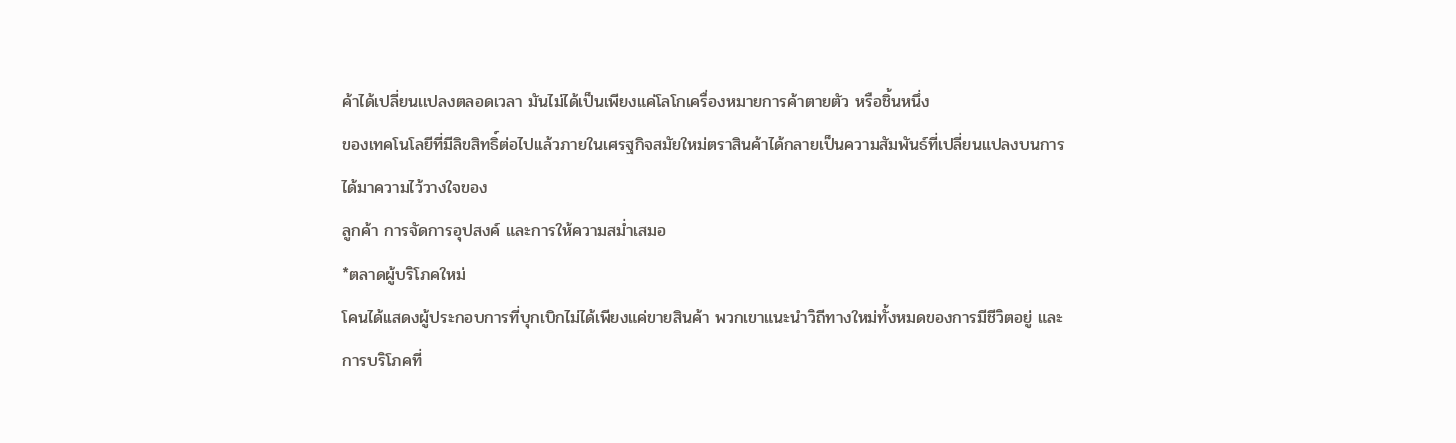ค้าได้เปลี่ยนเเปลงตลอดเวลา มันไม่ได้เป็นเพียงแค่โลโกเครื่องหมายการค้าตายตัว หรือชิ้นหนึ่ง
ของเทคโนโลยีที่มีลิขสิทธิ์ต่อไปเเล้วภายในเศรฐกิจสมัยใหม่ตราสินค้าได้กลายเป็นความสัมพันธ์ที่เปลี่ยนแปลงบนการได้มาความไว้วางใจของ
ลูกค้า การจัดการอุปสงค์ และการให้ความสม่ำเสมอ
*ตลาดผู้บริโภคใหม่
โคนได้เเสดงผู้ประกอบการที่บุกเบิกไม่ได้เพียงแค่ขายสินค้า พวกเขาแนะนำวิถีทางใหม่ทั้งหมดของการมีชีวิตอยู่ และการบริโภคที่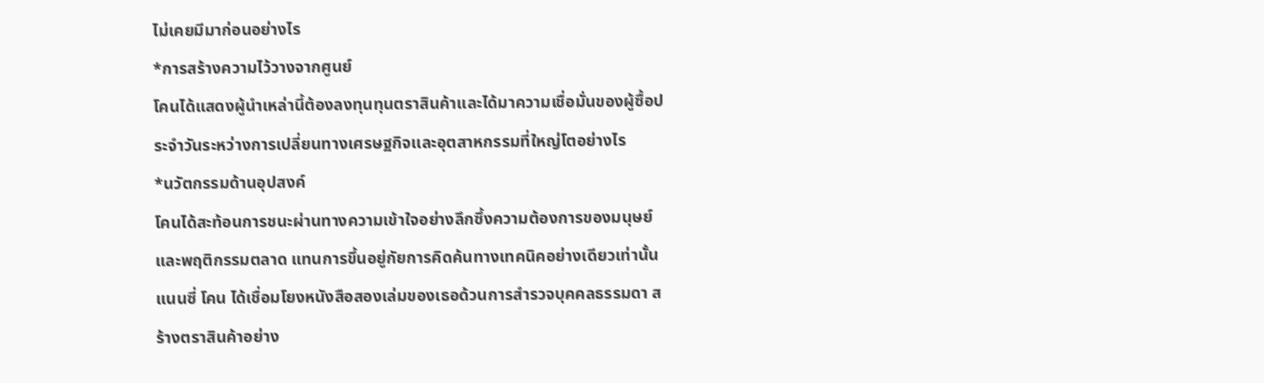ไม่เคยมีมาก่อนอย่างไร
*การสร้างความไว้วางจากศูนย์
โคนได้แสดงผู้นำเหล่านี้ต้องลงทุนทุนตราสินค้าและได้มาความเชื่อมั่นของผู้ซื้อประจำวันระหว่างการเปลี่ยนทางเศรษฐกิจเเละอุตสาหกรรมที่ใหญ่โตอย่างไร
*นวัตกรรมด้านอุปสงค์
โคนได้สะท้อนการชนะผ่านทางความเข้าใจอย่างลึกซึ้งความต้องการของมนุษย์และพฤติกรรมตลาด แทนการขึ้นอยู่กัยการคิดค้นทางเทคนิคอย่างเดียวเท่านั้น
แนนซี่ โคน ได้เชื่อมโยงหนังสือสองเล่มของเธอด้วนการสำรวจบุคคลธรรมดา สร้างตราสินค้าอย่าง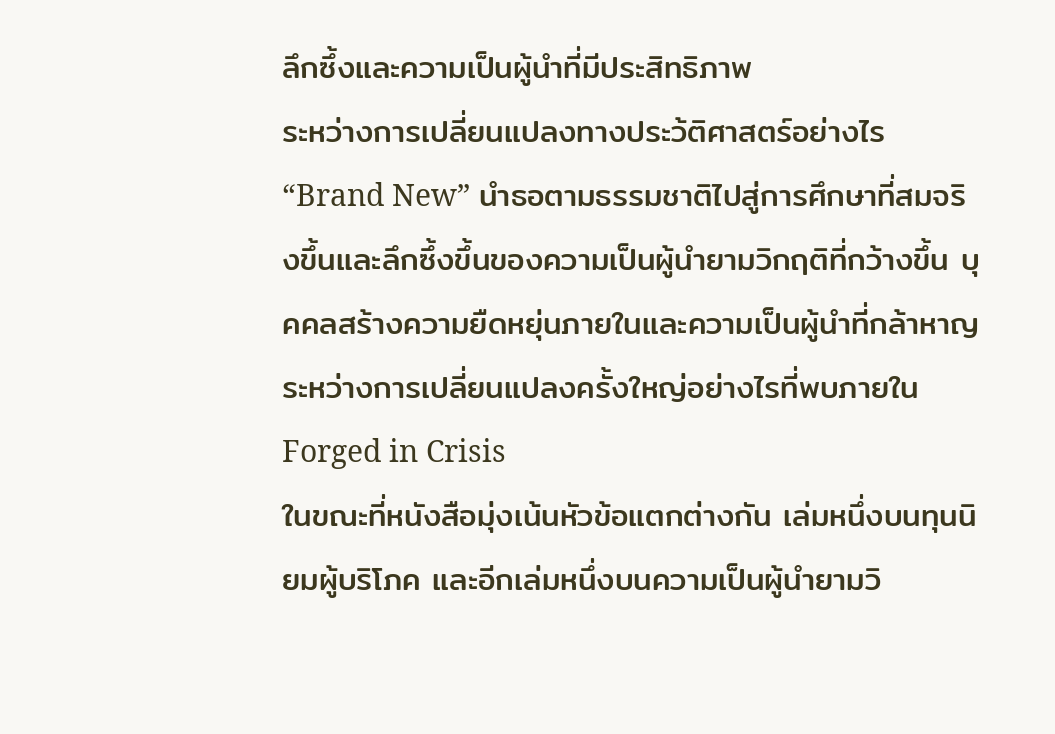ลึกซึ้งและความเป็นผู้นำที่มีประสิทธิภาพ
ระหว่างการเปลี่ยนแปลงทางประว้ติศาสตร์อย่างไร “Brand New” นำธอตามธรรมชาติไปสู่การศึกษาที่สมจริงขึ้นและลึกซึ้งขึ้นของความเป็นผู้นำยามวิกฤติที่กว้างขึ้น บุคคลสร้างความยืดหยุ่นภายในและความเป็นผู้นำที่กล้าหาญ ระหว่างการเปลี่ยนแปลงครั้งใหญ่อย่างไรที่พบภายใน Forged in Crisis
ในขณะที่หนังสือมุ่งเน้นหัวข้อแตกต่างกัน เล่มหนึ่งบนทุนนิยมผู้บริโภค และอีกเล่มหนึ่งบนความเป็นผู้นำยามวิ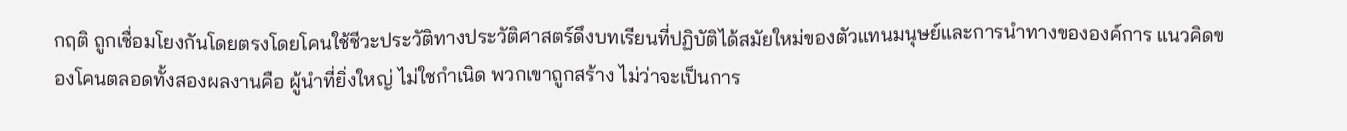กฤติ ถูกเชื่อมโยงกันโดยตรงโดยโคนใช้ชีวะประวัติทางประวัติศาสตร์ดึงบทเรียนที่ปฏิบัติได้สมัยใหม่ของตัวแทนมนุษย์และการนำทางขององค์การ แนวคิดของโคนตลอดทั้งสองผลงานคือ ผู้นำที่ยิ่งใหญ่ ไม่ใชกำเนิด พวกเขาถูกสร้าง ไม่ว่าจะเป็นการ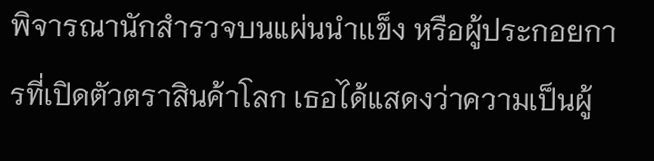พิจารณานักสำรวจบนแผ่นนำเเข็ง หรือผู้ประกอยการที่เปิดตัวตราสินค้าโลก เธอได้แสดงว่าความเป็นผู้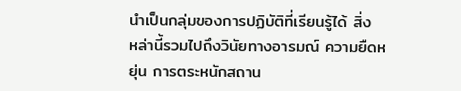นำเป็นกลุ่มของการปฏิบัติที่เรียนรู้ได้ สิ่ง
หล่านี้รวมไปถึงวินัยทางอารมณ์ ความยืดหยุ่น การตระหนักสถาน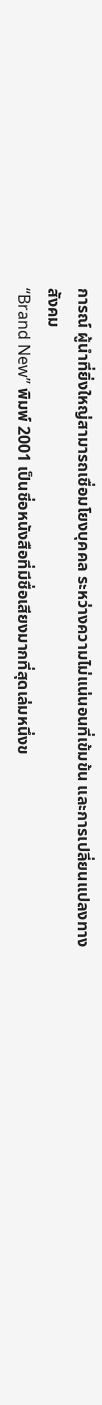การณ์ ผู้นำที่ยิ่งใหญ่สามารถเชื่อมโยงบุคคล ระหว่างความไม่แน่นอนที่เข้มข้น และการเปลี่ยนแปลงทางสังคม
“Brand New” พิมพ์ 2001 เป็นชี่อหนังสือที่มีชื่อเสียงมากที่สุดเล่มหนึ่งข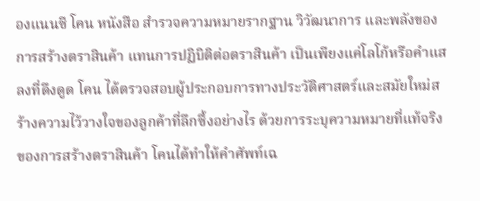องแนนซี โคน หนังสือ สำรวจความหมายรากฐาน วิวัฒนาการ และพลังของการสร้างตราสินค้า แทนการปฏิบิติต่อตราสินค้า เป็นเพียงแค่โลโก้หรือคำแสลงที่ดึงดูด โคน ได้ตรวจสอบผู้ประกอบการทางประวัติศาสตร์และสมัยใหม่สร้างความไว้วางใจของลูกค้าที่ลึกซึ้งอย่างไร ด้วยการระบุความหมายที่แท้จริงของการสร้างตราสินค้า โคนได้ทำให้คำศัพท์เฉ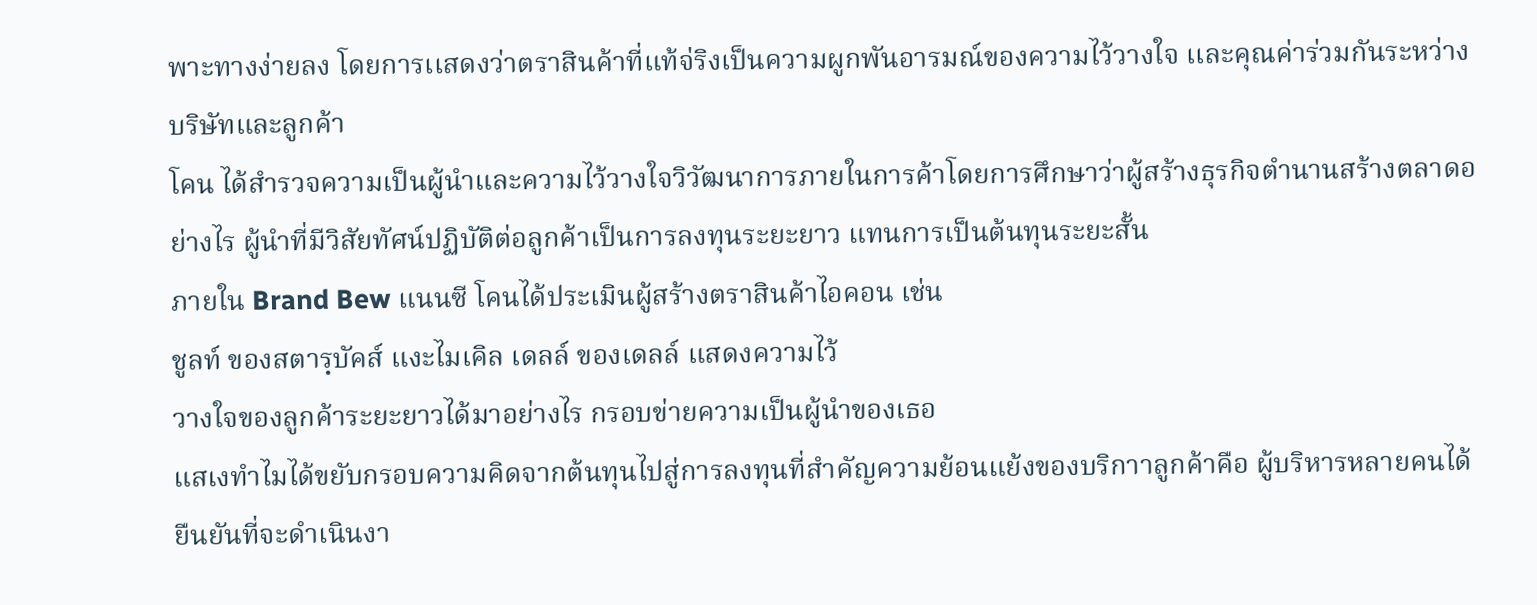พาะทางง่ายลง โดยการเเสดงว่าตราสินค้าที่แท้จ่ริงเป็นความผูกพันอารมณ์ของความไว้วางใจ เเละคุณค่าร่วมกันระหว่างบริษัทและลูกค้า
โคน ได้สำรวจความเป็นผู้นำและความไว้วางใจวิวัฒนาการภายในการค้าโดยการศึกษาว่าผู้สร้างธุรกิจตำนานสร้างตลาดอย่างไร ผู้นำที่มีวิสัยทัศน์ปฏิบัติต่อลูกค้าเป็นการลงทุนระยะยาว แทนการเป็นต้นทุนระยะสั้น
ภายใน Brand Bew แนนซี โคนได้ประเมินผู้สร้างตราสินค้าไอคอน เช่น
ชูลท์ ของสตารฺบัคส์ แงะไมเคิล เดลล์ ของเดลล์ แสดงความไว้
วางใจของลูกค้าระยะยาวได้มาอย่างไร กรอบข่ายความเป็นผู้นำของเธอ
แสเงทำไมได้ขยับกรอบความคิดจากต้นทุนไปสู่การลงทุนที่สำคัญความย้อนแย้งของบริกาาลูกค้าคือ ผู้บริหารหลายคนได้ยืนยันที่จะดำเนินงา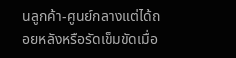นลูกค้า-ศูนย์กลางแต่ได้ถอยหลังหรือรัดเข็มขัดเมื่อ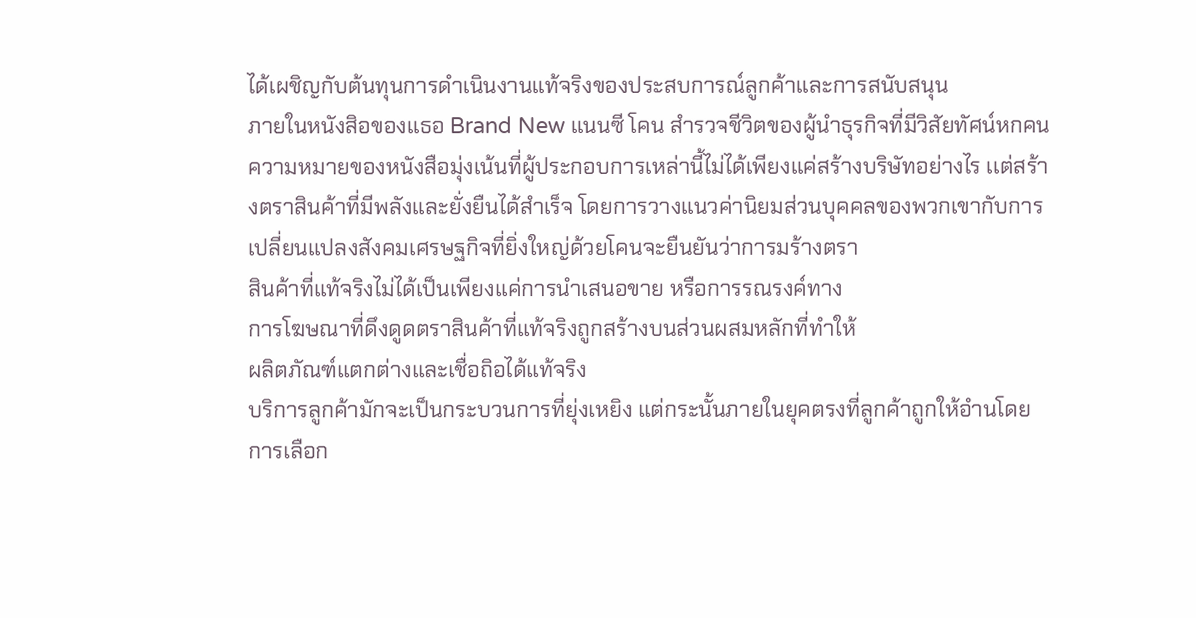ได้เผชิญกับต้นทุนการดำเนินงานแท้จริงของประสบการณ์ลูกค้าและการสนับสนุน
ภายในหนังสิอของแธอ Brand New แนนซี โคน สำรวจชีวิตของผู้นำธุรกิจที่มีวิสัยทัศน์หกคน ความหมายของหนังสือมุ่งเน้นที่ผู้ประกอบการเหล่านี้ไม่ได้เพียงแค่สร้างบริษัทอย่างไร เเต่สร้างตราสินค้าที่มีพลังและยั่งยืนได้สำเร็จ โดยการวางแนวค่านิยมส่วนบุคคลของพวกเขากับการ
เปลี่ยนแปลงสังคมเศรษฐกิจที่ยิ่งใหญ่ด้วยโคนจะยืนยันว่าการมร้างตรา
สินค้าที่แท้จริงไม่ได้เป็นเพียงแค่การนำเสนอขาย หรือการรณรงค์ทาง
การโฆษณาที่ดึงดูดตราสินค้าที่แท้จริงถูกสร้างบนส่วนผสมหลักที่ทำให้
ผลิตภัณฑ์แตกต่างและเชื่อถิอได้แท้จริง
บริการลูกค้ามักจะเป็นกระบวนการที่ยุ่งเหยิง แต่กระนั้นภายในยุคตรงที่ลูกค้าถูกให้อำนโดยการเลือก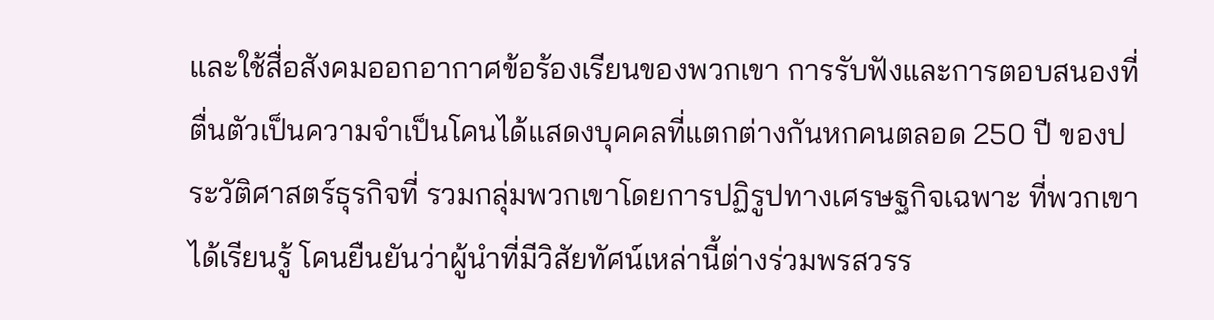และใช้สื่อสังคมออกอากาศข้อร้องเรียนของพวกเขา การรับฟังและการตอบสนองที่ตื่นตัวเป็นความจำเป็นโคนได้แสดงบุคคลที่แตกต่างกันหกคนตลอด 250 ปี ของประวัติศาสตร์ธุรกิจที่ รวมกลุ่มพวกเขาโดยการปฏิรูปทางเศรษฐกิจเฉพาะ ที่พวกเขาได้เรียนรู้ โคนยืนยันว่าผู้นำที่มีวิสัยทัศน์เหล่านี้ต่างร่วมพรสวรร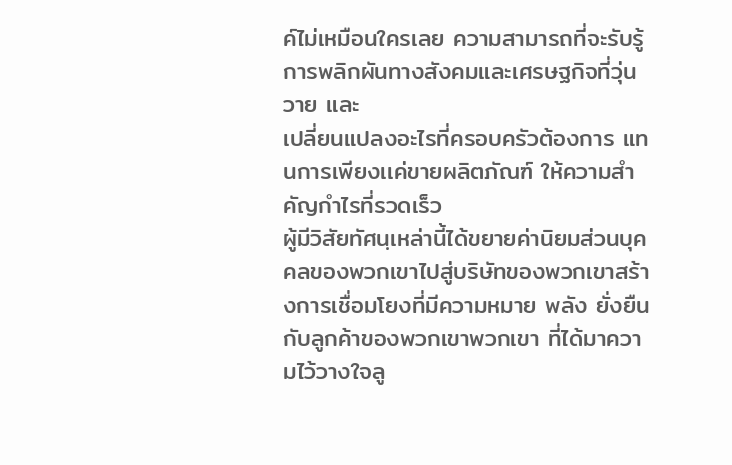ค์ไม่เหมือนใครเลย ความสามารถที่จะรับรู้การพลิกผันทางสังคมและเศรษฐกิจที่วุ่นวาย และ
เปลี่ยนแปลงอะไรที่ครอบครัวต้องการ แทนการเพียงเเค่ขายผลิตภัณฑ์ ให้ความสำคัญกำไรที่รวดเร็ว
ผู้มีวิสัยทัศนฺเหล่านี้ได้ขยายค่านิยมส่วนบุคคลของพวกเขาไปสู่บริษัทของพวกเขาสร้างการเชื่อมโยงที่มีความหมาย พลัง ยั่งยืนกับลูกค้าของพวกเขาพวกเขา ที่ได้มาความไว้วางใจลู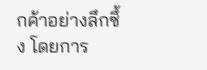กค้าอย่างลึกซึ้ง โดยการ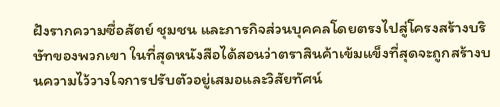ฝังรากความซื่อสัตย์ ชุมชน และภารกิจส่วนบุคคลโดยตรงไปสู่โครงสร้างบริษัทของพวกเขา ในที่สุดหนังสือได้สอนว่าตราสินค้าเข้มแข็งที่สุดจะถูกสร้างบนความไว้วางใจการปรับตัวอยู่เสมอและวิสัยทัศน์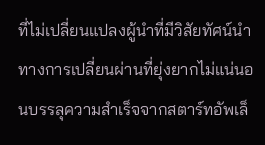ที่ไม่เปลี่ยนแปลงผู้นำที่มีวิสัยทัศน์นำทางการเปลี่ยนผ่านที่ยุ่งยากไม่แน่นอนบรรลุความสำเร็จจากสตาร์ทอัพเล็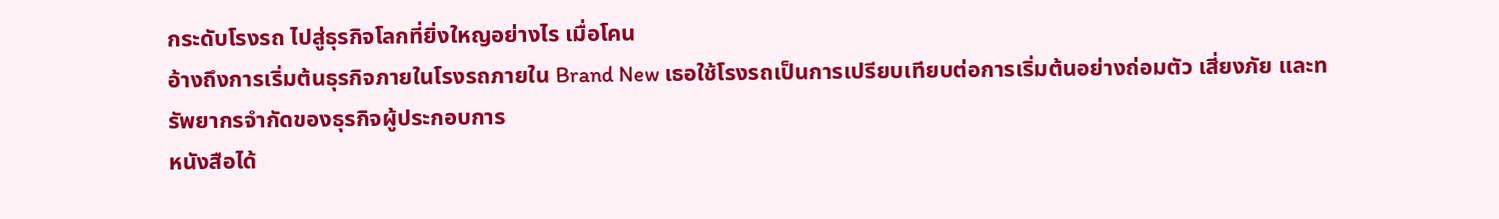กระดับโรงรถ ไปสู่ธุรกิจโลกที่ยิ่งใหญอย่างไร เมื่อโคน
อ้างถึงการเริ่มต้นธุรกิจภายในโรงรถภายใน Brand New เธอใช้โรงรถเป็นการเปรียบเทียบต่อการเริ่มต้นอย่างถ่อมตัว เสี่ยงภัย และทรัพยากรจำกัดของธุรกิจผู้ประกอบการ
หนังสือได้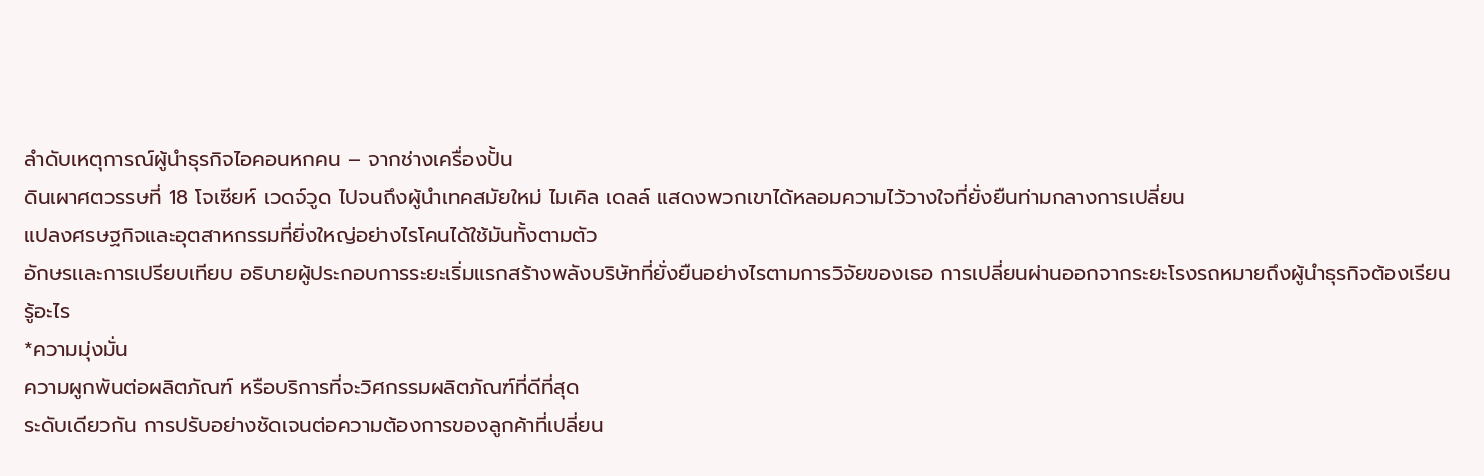ลำดับเหตุการณ์ผู้นำธุรกิจไอคอนหกคน – จากช่างเครื่องปั้น
ดินเผาศตวรรษที่ 18 โจเซียห์ เวดจ์วูด ไปจนถึงผู้นำเทคสมัยใหม่ ไมเคิล เดลล์ แสดงพวกเขาได้หลอมความไว้วางใจที่ยั่งยืนท่ามกลางการเปลี่ยน
แปลงศรษฐกิจและอุตสาหกรรมที่ยิ่งใหญ่อย่างไรโคนได้ใช้มันทั้งตามตัว
อักษรเเละการเปรียบเทียบ อธิบายผู้ประกอบการระยะเริ่มแรกสร้างพลังบริษัทที่ยั่งยืนอย่างไรตามการวิจัยของเธอ การเปลี่ยนผ่านออกจากระยะโรงรถหมายถึงผู้นำธุรกิจต้องเรียนรู้อะไร
*ความมุ่งมั่น
ความผูกพันต่อผลิตภัณฑ์ หรือบริการที่จะวิศกรรมผลิตภัณฑ์ที่ดีที่สุด
ระดับเดียวกัน การปรับอย่างชัดเจนต่อความต้องการของลูกค้าที่เปลี่ยน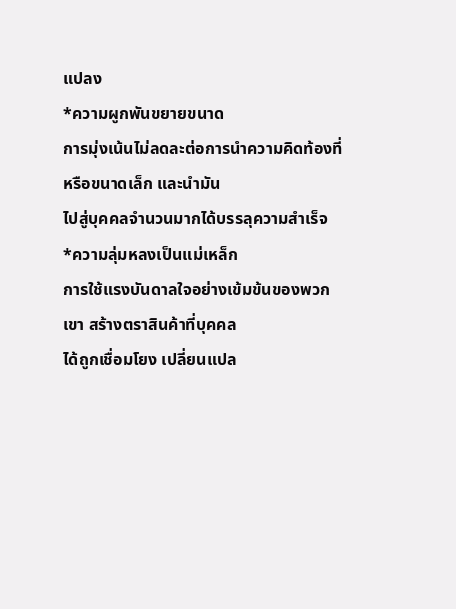แปลง
*ความผูกพันขยายขนาด
การมุ่งเน้นไม่ลดละต่อการนำความคิดท้องที่ หรือขนาดเล็ก และนำมัน
ไปสู่บุคคลจำนวนมากได้บรรลุความสำเร็จ
*ความลุ่มหลงเป็นแม่เหล็ก
การใช้แรงบันดาลใจอย่างเข้มข้นของพวกเขา สร้างตราสินค้าที่บุคคล
ได้ถูกเชื่อมโยง เปลี่ยนแปล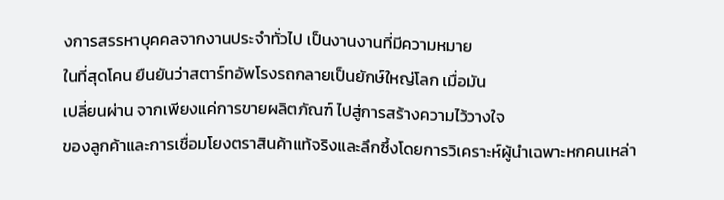งการสรรหาบุคคลจากงานประจำทั่วไป เป็นงานงานที่มีความหมาย
ในที่สุดโคน ยืนยันว่าสตาร์ทอัพโรงรถกลายเป็นยักษ์ใหญ่โลก เมื่อมัน
เปลี่ยนผ่าน จากเพียงแค่การขายผลิตภัณฑ์ ไปสู่การสร้างความไว้วางใจ
ของลูกค้าและการเชื่อมโยงตราสินค้าแท้จริงและลึกซึ้งโดยการวิเคราะห์ผู้นำเฉพาะหกคนเหล่า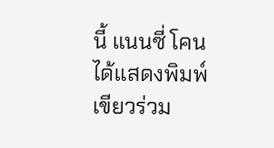นี้ แนนซี่ โคนได้แสดงพิมพ์เขียวร่วม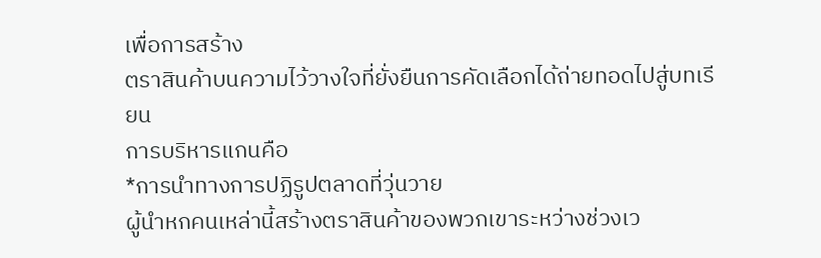เพื่อการสร้าง
ตราสินค้าบนความไว้วางใจที่ยั่งยืนการคัดเลือกได้ถ่ายทอดไปสู่บทเรียน
การบริหารแกนคือ
*การนำทางการปฏิรูปตลาดที่วุ่นวาย
ผู้นำหกคนเหล่านี้สร้างตราสินค้าของพวกเขาระหว่างช่วงเว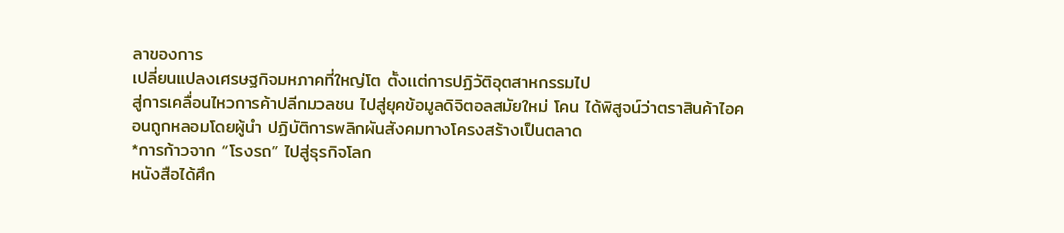ลาของการ
เปลี่ยนแปลงเศรษฐกิจมหภาคที่ใหญ่โต ตั้งเเต่การปฏิวัติอุตสาหกรรมไป
สู่การเคลื่อนไหวการค้าปลีกมวลชน ไปสู่ยุคข้อมูลดิจิตอลสมัยใหม่ โคน ได้พิสูจน์ว่าตราสินค้าไอคอนถูกหลอมโดยผู้นำ ปฏิบัติการพลิกผันสังคมทางโครงสร้างเป็นตลาด
*การก้าวจาก “โรงรถ” ไปสู่ธุรกิจโลก
หนังสือได้ศึก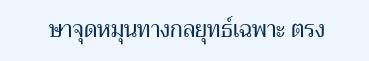ษาจุดหมุนทางกลยุทธ์เฉพาะ ตรง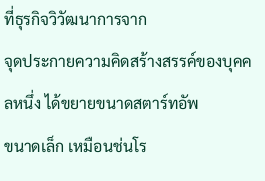ที่ธุรกิจวิวัฒนาการจาก
จุดประกายความคิดสร้างสรรค์ของบุคคลหนึ่ง ได้ขยายขนาดสตาร์ทอัพ
ขนาดเล็ก เหมือนช่นโร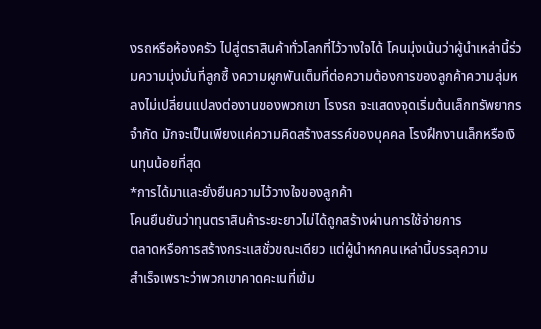งรถหรือห้องครัว ไปสู่ตราสินค้าทั่วโลกที่ไว้วางใจได้ โคนมุ่งเน้นว่าผู้นำเหล่านี้ร่วมความมุ่งมั่นที่ลูกซึ้ งความผูกพันเต็มที่ต่อความต้องการของลูกค้าความลุ่มหลงไม่เปลี่ยนแปลงต่องานของพวกเขา โรงรถ จะแสดงจุดเริ่มต้นเล็กทรัพยากรจำกัด มักจะเป็นเพียงแค่ความคิดสร้างสรรค์ของบุคคล โรงฝึกงานเล็กหรือเงินทุนน้อยที่สุด
*การได้มาเเละยั่งยืนความไว้วางใจของลูกค้า
โคนยืนยันว่าทุนตราสินค้าระยะยาวไม่ได้ถูกสร้างผ่านการใช้จ่ายการ
ตลาดหรือการสร้างกระเเสชั่วขณะเดียว แต่ผู้นำหกคนเหล่านี้บรรลุความ
สำเร็จเพราะว่าพวกเขาคาดคะเนที่เข้ม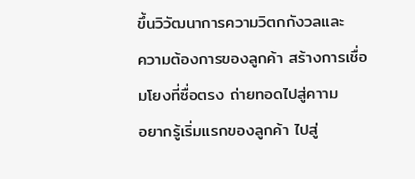ขึ้นวิวัฒนาการความวิตกกังวลและ
ความต้องการของลูกค้า สร้างการเชื่อมโยงที่ซื่อตรง ถ่ายทอดไปสู่คาาม
อยากรู้เริ่มแรกของลูกค้า ไปสู่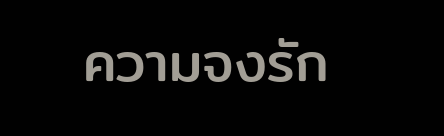ความจงรัก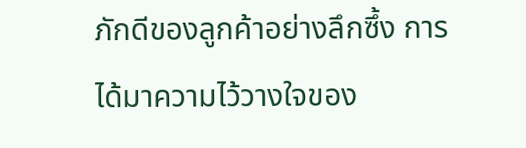ภักดีของลูกค้าอย่างลึกซึ้ง การ
ได้มาความไว้วางใจของ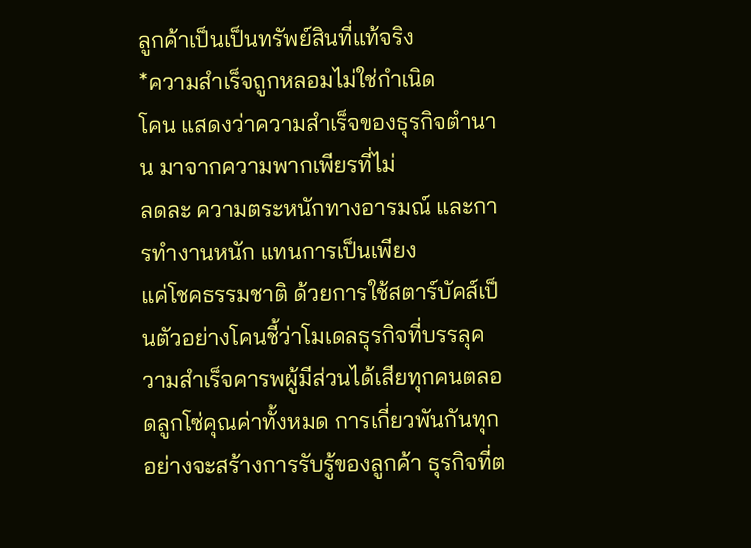ลูกค้าเป็นเป็นทรัพย์สินที่แท้จริง
*ความสำเร็จถูกหลอมไม่ใช่กำเนิด
โคน แสดงว่าความสำเร็จของธุรกิจตำนาน มาจากความพากเพียรที่ไม่
ลดละ ความตระหนักทางอารมณ์ และการทำงานหนัก แทนการเป็นเพียง
แค่โชคธรรมชาติ ด้วยการใช้สตาร์บัคส์เป็นตัวอย่างโคนชี้ว่าโมเดลธุรกิจที่บรรลุความสำเร็จคารพผู้มีส่วนได้เสียทุกคนตลอดลูกโซ่คุณค่าทั้งหมด การเกี่ยวพันกันทุกอย่างจะสร้างการรับรู้ของลูกค้า ธุรกิจที่ต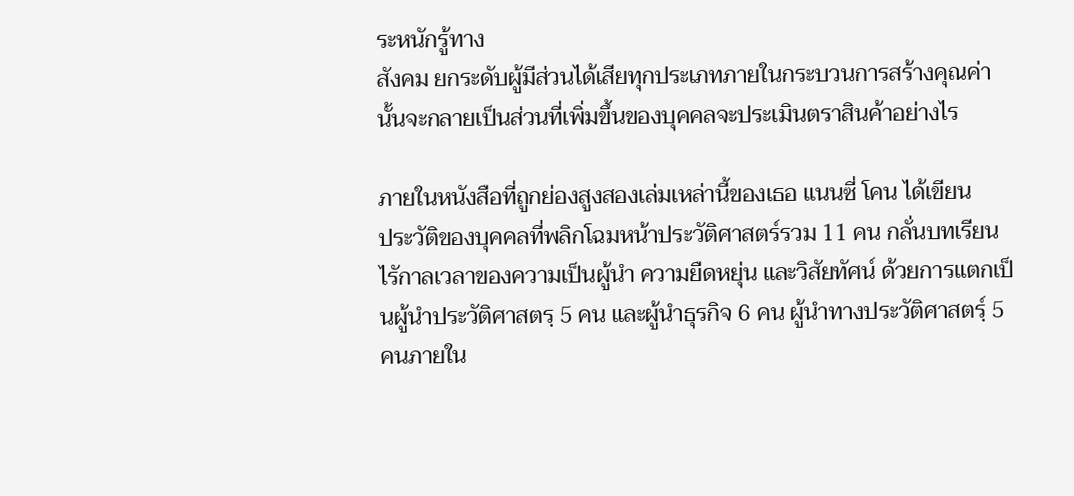ระหนักรู้ทาง
สังคม ยกระดับผู้มีส่วนได้เสียทุกประเภทภายในกระบวนการสร้างคุณค่า นั้นจะกลายเป็นส่วนที่เพิ่มขึ้นของบุคคลจะประเมินตราสินค้าอย่างไร

ภายในหนังสือที่ถูกย่องสูงสองเล่มเหล่านี้ของเธอ แนนซี่ โคน ได้เขียน
ประวัติของบุคคลที่พลิกโฉมหน้าประวัติศาสตร์รวม 11 คน กลั่นบทเรียน
ไรักาลเวลาของความเป็นผู้นำ ความยืดหยุ่น และวิสัยทัศน์ ด้วยการแตกเป็นผู้นำประวัติศาสตรฺ 5 คน และผู้นำธุรกิจ 6 คน ผู้นำทางประวัติศาสตรฺ์ 5 คนภายใน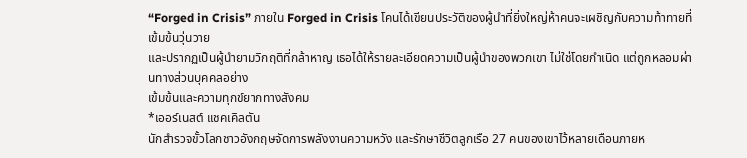“Forged in Crisis” ภายใน Forged in Crisis โคนได้เขียนประวัติของผู้นำที่ยิ่งใหญ่ห้าคนจะเผชิญกับความท้าทายที่เข้มข้นวุ่นวาย
และปรากฏเป็นผู้นำยามวิกฤติที่กล้าหาญ เธอได้ให้รายละเอียดความเป็นผู้นำของพวกเขา ไม่ใช่โดยกำเนิด แต่ถูกหลอมผ่านทางส่วนบุคคลอย่าง
เข้มข้นและความทุกข์ยากทางสังคม
*เออร์เนสต์ เเชคเคิลตัน
นักสำรวจขั้วโลกชาวอังกฤษจัดการพลังงานความหวัง และรักษาชีวิตลูกเรือ 27 คนของเขาไว้หลายเดือนภายห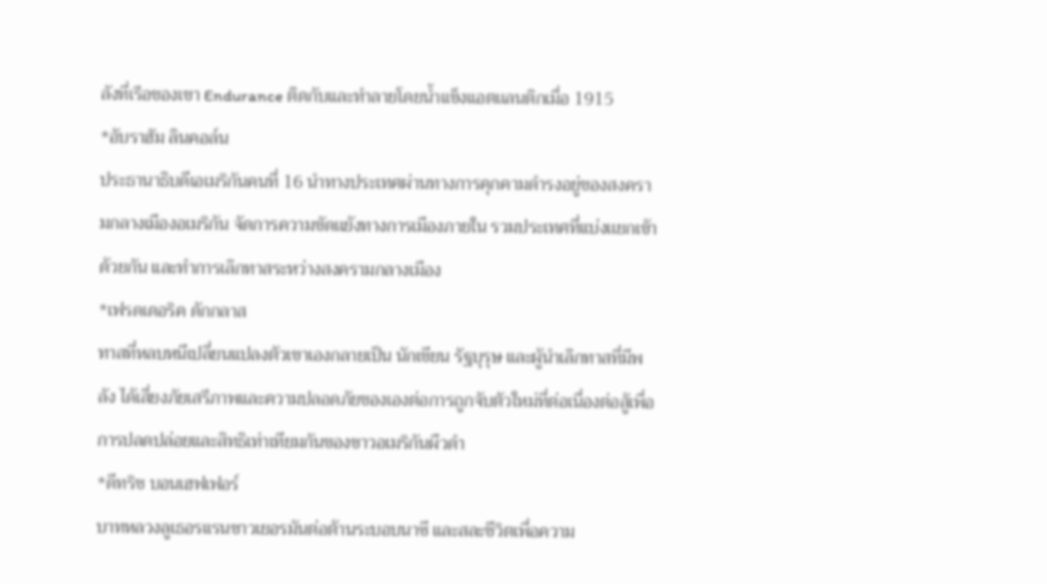ลังที่เรือของเขา Endurance ติดกับและทำลายโดยน้ำแข็งแอตเเลนติกเมื่อ 1915
*อับราฮัม ลินคอล์น
ประธานาธิบดีเอเมริกันคนที่ 16 นำทางประเทศผ่านทางการคุกคามดำรงอยู่ของสงครามกลางเมืองอเมริกัน จัดการความขัดเเย้งทางการเมืองภายใน รวมประเทศที่แบ่งเเยกเข้าด้วยกัน และทำการเลิกทาสระหว่างสงครามกลางเมือง
*เฟรดเดอริค ดักกลาส
ทาสที่หลบหนีเปลี่ยนแปลงตัวเขาเองกลายเป็น นักเขียน รัฐบุรุษ และผู้นำเลิกทาสที่มีพลัง ได้เสี่ยงภัยเสรีภาพและความปลอดภัยของเองต่อการถูกจับตัวใหม่ที่ต่อเนื่องต่อสู้เพื่อการปลดปล่อยและสิทธิเท่าเทียมกันของชาวอเมริกันผืวดำ
*ดีทริช บอนเฮฟเฟอร์
บาทหลวงลูเธอรแรนชาวเยอรมันต่อต้านระบอบนาซี และสละชีวิตเพื่อความ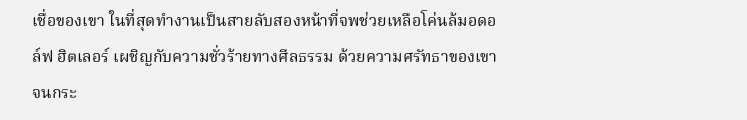เชื่อของเขา ในที่สุดทำงานเป็นสายลับสองหน้าที่จพช่วยเหลือโค่นล้มอดอล์ฟ ฮิตเลอร์ เผชิญกับความชั่วร้ายทางศีลธรรม ด้วยความศรัทธาของเขาจนกระ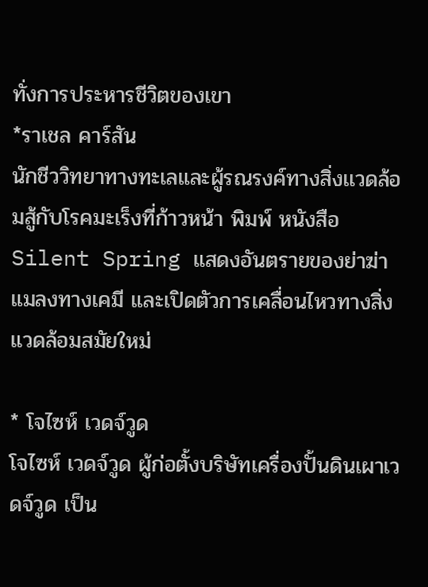ทั่งการประหารชีวิตของเขา
*ราเชล คาร์สัน
นักชีววิทยาทางทะเลและผู้รณรงค์ทางสิ่งเเวดล้อมสู้กับโรคมะเร็งที่ก้าวหน้า พิมพ์ หนังสือ Silent Spring แสดงอันตรายของย่าฆ่าแมลงทางเคมี และเปิดตัวการเคลื่อนไหวทางสิ่งแวดล้อมสมัยใหม่

* โจไซห์ เวดจ์วูด
โจไซห์ เวดจ์วูด ผู้ก่อตั้งบริษัทเครื่องปั้นดินเผาเวดจ์วูด เป็น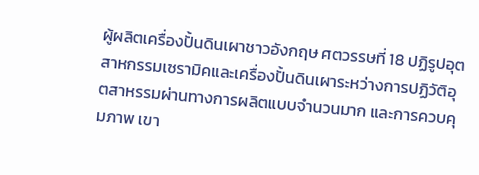ผู้ผลิตเครื่องปั้นดินเผาชาวอังกฤษ ศตวรรษที่ 18 ปฏิรูปอุตสาหกรรมเซรามิคและเครื่องปั้นดินเผาระหว่างการปฏิวัติอุตสาหรรมผ่านทางการผลิตแบบจำนวนมาก และการควบคุมภาพ เขา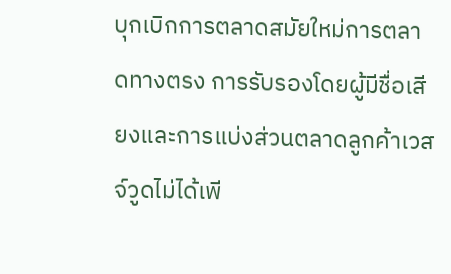บุกเบิกการตลาดสมัยใหม่การตลาดทางตรง การรับรองโดยผู้มีชื่อเสียงและการแบ่งส่วนตลาดลูกค้าเวสจ์วูดไม่ได้เพี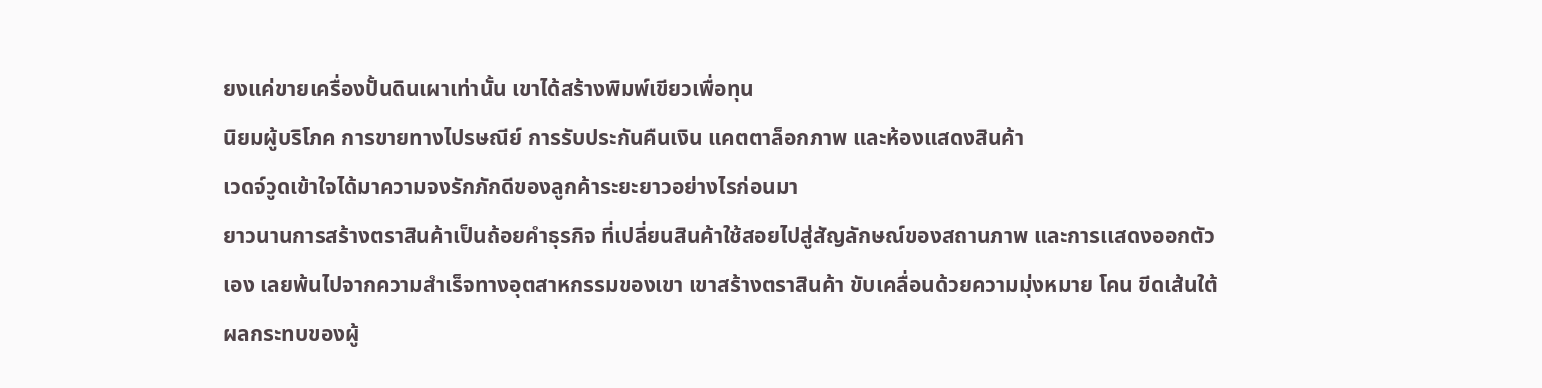ยงแค่ขายเครื่องปั้นดินเผาเท่านั้น เขาได้สร้างพิมพ์เขียวเพื่อทุน
นิยมผู้บริโภค การขายทางไปรษณีย์ การรับประกันคืนเงิน แคตตาล็อกภาพ และห้องแสดงสินค้า
เวดจ์วูดเข้าใจได้มาความจงรักภักดีของลูกค้าระยะยาวอย่างไรก่อนมา
ยาวนานการสร้างตราสินค้าเป็นถ้อยคำธุรกิจ ที่เปลี่ยนสินค้าใช้สอยไปสู่สัญลักษณ์ของสถานภาพ และการเเสดงออกตัวเอง เลยพ้นไปจากความสำเร็จทางอุตสาหกรรมของเขา เขาสร้างตราสินค้า ขับเคลื่อนด้วยความมุ่งหมาย โคน ขีดเส้นใต้ผลกระทบของผู้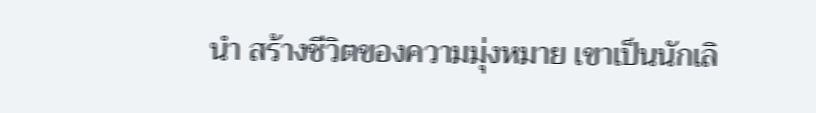นำ สร้างชีวิตของความมุ่งหมาย เขาเป็นนักเลิ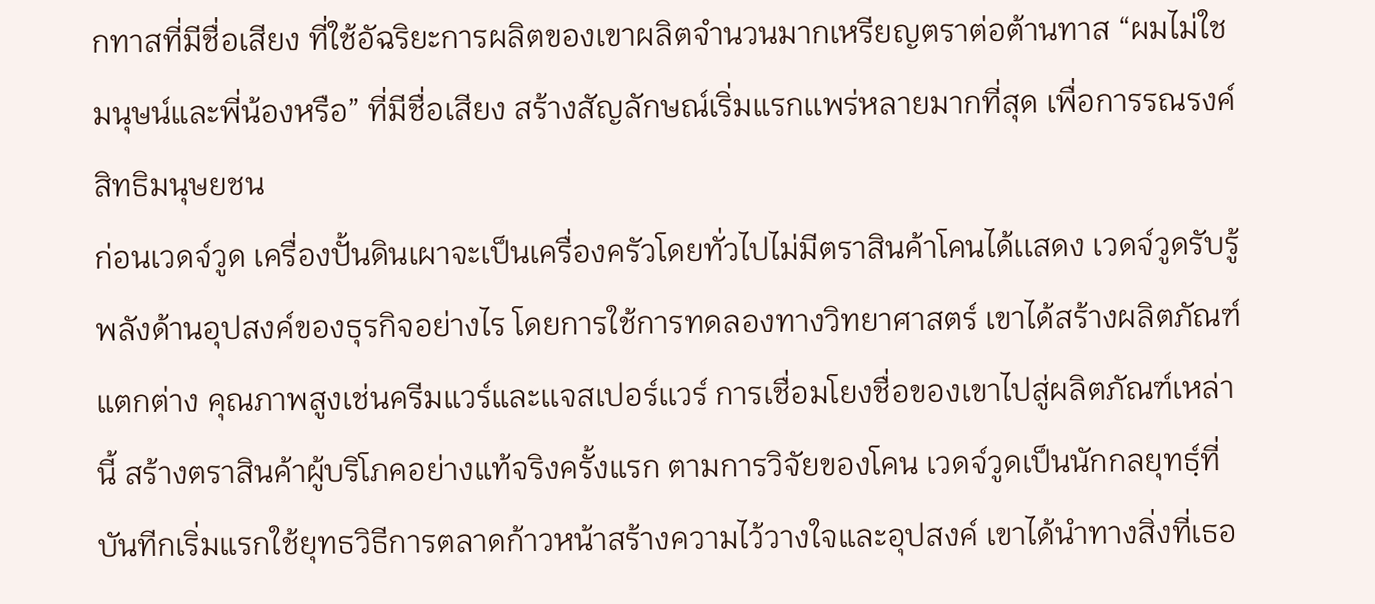กทาสที่มีชื่อเสียง ที่ใช้อัฉริยะการผลิตของเขาผลิตจำนวนมากเหรียญตราต่อต้านทาส “ผมไม่ใชมนุษน์และพี่น้องหรือ” ที่มีชื่อเสียง สร้างสัญลักษณ์เริ่มแรกเเพร่หลายมากที่สุด เพื่อการรณรงค์สิทธิมนุษยชน
ก่อนเวดจ์วูด เครื่องปั้นดินเผาจะเป็นเครื่องครัวโดยทั่วไปไม่มีตราสินค้าโคนได้เเสดง เวดจ์วูดรับรู้พลังด้านอุปสงค์ของธุรกิจอย่างไร โดยการใช้การทดลองทางวิทยาศาสตร์ เขาได้สร้างผลิตภัณฑ์แตกต่าง คุณภาพสูงเช่นครีมแวร์และเเจสเปอร์เเวร์ การเชื่อมโยงชื่อของเขาไปสู่ผลิตภัณฑ์เหล่านี้ สร้างตราสินค้าผู้บริโภคอย่างแท้จริงครั้งแรก ตามการวิจัยของโคน เวดจ์วูดเป็นนักกลยุทธฺ์ที่บันทีกเริ่มแรกใช้ยุทธวิธีการตลาดก้าวหน้าสร้างความไว้วางใจและอุปสงค์ เขาได้นำทางสิ่งที่เธอ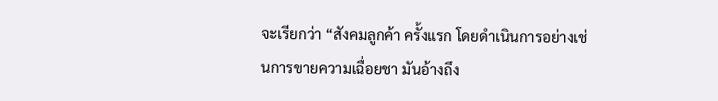จะเรียกว่า “สังคมลูกค้า ครั้งแรก โดยดำเนินการอย่างเช่นการขายความเฉื่อยชา มันอ้างถึง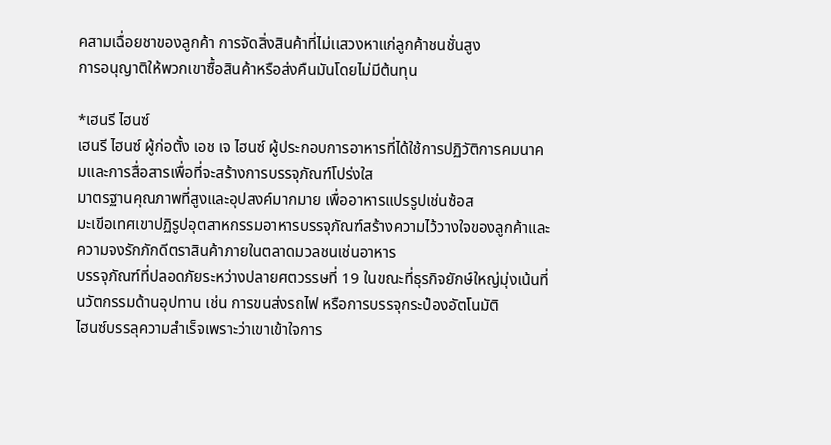คสามเฉื่อยชาของลูกค้า การจัดสิ่งสินค้าที่ไม่เเสวงหาแก่ลูกค้าชนชั่นสูง
การอนุญาติให้พวกเขาซื้อสินค้าหรือส่งคืนมันโดยไม่มีต้นทุน

*เฮนรี ไฮนซ์
เฮนรี ไฮนซ์ ผู้ก่อตั้ง เอช เจ ไฮนซ์ ผู้ประกอบการอาหารที่ได้ใช้การปฏิวัติการคมนาคมและการสื่อสารเพื่อที่จะสร้างการบรรจุภัณฑ์โปร่งใส
มาตรฐานคุณภาพที่สูงและอุปสงค์มากมาย เพื่ออาหารแปรรูปเช่นซ้อส
มะเขีอเทศเขาปฏิรูปอุตสาหกรรมอาหารบรรจุภัณฑ์สร้างความไว้วางใจของลูกค้าและความจงรักภักดีตราสินค้าภายในตลาดมวลชนเช่นอาหาร
บรรจุภัณฑ์ที่ปลอดภัยระหว่างปลายศตวรรษที่ 19 ในขณะที่ธุรกิจยักษ์ใหญ่มุ่งเน้นที่นวัตกรรมด้านอุปทาน เช่น การขนส่งรถไฟ หรือการบรรจุกระป๋องอัตโนมัติ
ไฮนซ์บรรลุความสำเร็จเพราะว่าเขาเข้าใจการ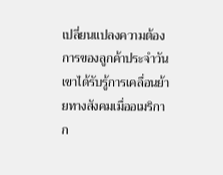เปลี่ยนแปลงความต้อง
การของลูกค้าประจำวัน เขาได้รับรู้การเคลื่อนย้ายทางสังคมเมื่ออเมริกาก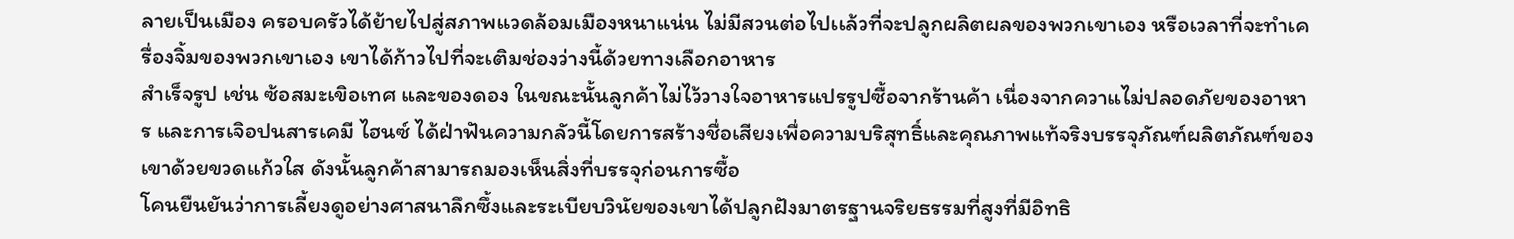ลายเป็นเมือง ครอบครัวได้ย้ายไปสู่สภาพแวดล้อมเมืองหนาแน่น ไม่มีสวนต่อไปเเล้วที่จะปลูกผลิตผลของพวกเขาเอง หรือเวลาที่จะทำเครื่องจิ้มของพวกเขาเอง เขาได้ก้าวไปที่จะเติมช่องว่างนี้ด้วยทางเลือกอาหาร
สำเร็จรูป เช่น ซ้อสมะเขิอเทศ และของดอง ในขณะนั้นลูกค้าไม่ไว้วางใจอาหารแปรรูปซื้อจากร้านค้า เนื่องจากควาแไม่ปลอดภัยของอาหาร และการเจิอปนสารเคมี ไฮนซ์ ได้ฝ่าฟันความกลัวนี้โดยการสร้างชื่อเสียงเพื่อความบริสุทธิ์และคุณภาพแท้จริงบรรจุภัณฑ์ผลิตภัณฑ์ของเขาด้วยขวดแก้วใส ดังนั้นลูกค้าสามารถมองเห็นสิ่งที่บรรจุก่อนการซื้อ
โคนยืนยันว่าการเลี้ยงดูอย่างศาสนาลึกซึ้งและระเบียบวินัยของเขาได้ปลูกฝังมาตรฐานจริยธรรมที่สูงที่มีอิทธิ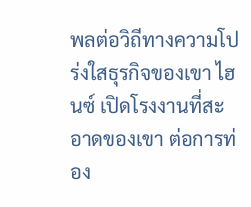พลต่อวิถีทางความโปร่งใสธุรกิจของเขา ไฮนซ์ เปิดโรงงานที่สะอาดของเขา ต่อการท่อง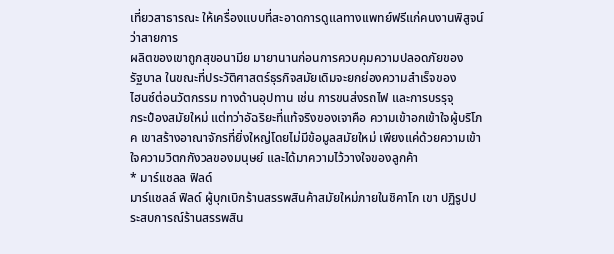เที่ยวสาธารณะ ให้เครื่องแบบที่สะอาดการดูแลทางเเพทย์ฟรีแก่คนงานพิสูจน์ว่าสายการ
ผลิตของเขาถูกสุขอนามีย มายานานก่อนการควบคุมความปลอดภัยของ
รัฐบาล ในขณะที่ประวัติศาสตร์ธุรกิจสมัยเดิมจะยกย่องความสำเร็จของ
ไฮนซ์ต่อนวัตกรรม ทางด้านอุปทาน เช่น การขนส่งรถไฟ และการบรรุจุ
กระป๋องสมัยใหม่ แต่ทว่าอัฉริยะที่แท้จริงของเจาคือ ความเข้าอกเข้าใจผู้บริโภค เขาสร้างอาณาจักรที่ยิ่งใหญ่โดยไม่มีข้อมูลสมัยใหม่ เพียงแค่ด้วยความเข้าใจความวิตกกังวลของมนุษย์ และได้มาความไว้วางใจของลูกค้า
* มาร์เเชลล ฟิลด์
มาร์แชลล์ ฟิลด์ ผู้บุกเบิกร้านสรรพสินค้าสมัยใหม่ภายในชิคาโก เขา ปฏิรูปประสบการณ์ร้านสรรพสิน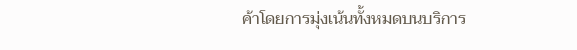ค้าโดยการมุ่งเน้นทั้งหมดบนบริการ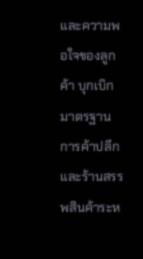และความพอใจของลูกค้า บุกเบิกมาตรฐานการค้าปลีก และร้านสรรพสินค้าระห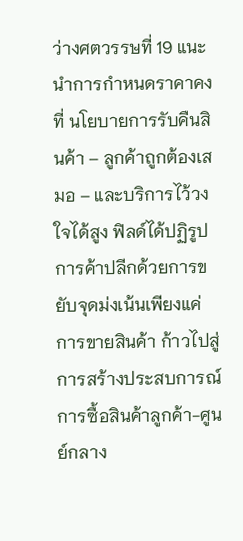ว่างศตวรรษที่ 19 แนะนำการกำหนดราคาคงที่ นโยบายการรับคืนสินค้า – ลูกค้าถูกต้องเสมอ – และบริการไว้วงใจได้สูง ฟิลด์ได้ปฏิรูปการค้าปลีกด้วยการขยับจุดม่งเน้นเพียงแค่การขายสินค้า ก้าวไปสู่การสร้างประสบการณ์การซื้อสินค้าลูกค้า-ศูนย์กลาง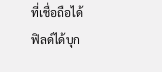ที่เชื่อถือได้
ฟิลด์ได้บุก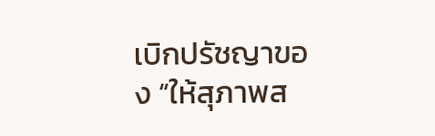เบิกปรัชญาของ “ให้สุภาพส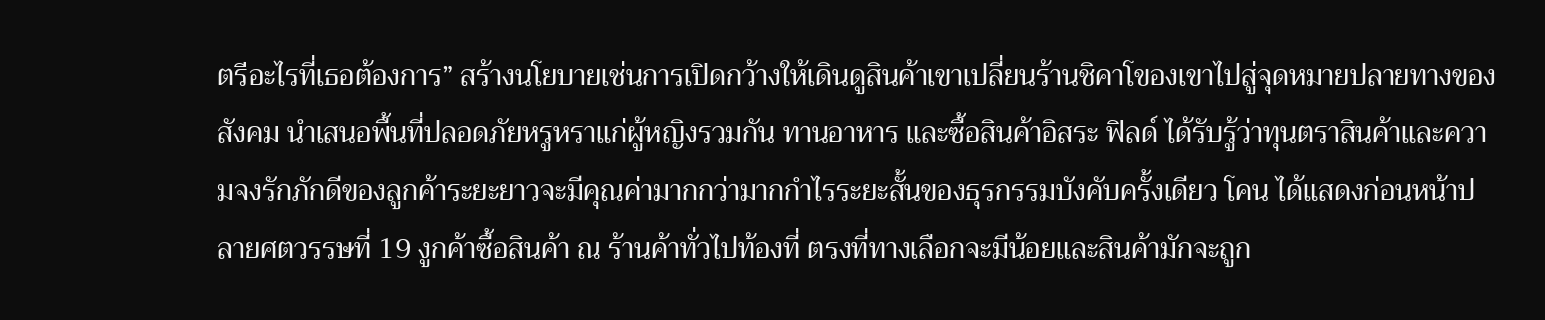ตรีอะไรที่เธอต้องการ” สร้างนโยบายเช่นการเปิดกว้างให้เดินดูสินค้าเขาเปลี่ยนร้านชิคาโของเขาไปสู่จุดหมายปลายทางของสังคม นำเสนอพื้นที่ปลอดภัยหรูหราแก่ผู้หญิงรวมกัน ทานอาหาร และซื้อสินค้าอิสระ ฟิลด์ ได้รับรู้ว่าทุนตราสินค้าและความจงรักภักดีของลูกค้าระยะยาวจะมีคุณค่ามากกว่ามากกำไรระยะสั้นของธุรกรรมบังคับครั้งเดียว โคน ได้แสดงก่อนหน้าปลายศตวรรษที่ 19 งูกค้าซื้อสินค้า ณ ร้านค้าทั่วไปท้องที่ ตรงที่ทางเลือกจะมีน้อยและสินค้ามักจะถูก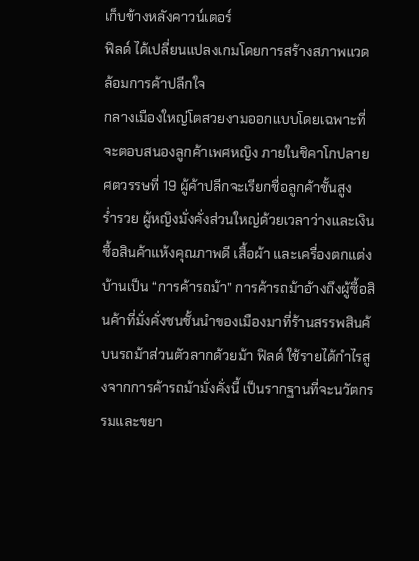เก็บข้างหลังคาวน์เตอร์
ฟิลด์ ได้เปลี่ยนแปลงเกมโดยการสร้างสภาพแวดล้อมการค้าปลีกใจ
กลางเมืองใหญ่โตสวยงามออกแบบโดยเฉพาะที่จะตอบสนองลูกค้าเพศหญิง ภายในชิคาโกปลายศตวรรษที่ 19 ผู้ค้าปลีกจะเรียกชื่อลูกค้าชั้นสูง
ร่ำรวย ผู้หญิงมั่งคั่งส่วนใหญ่ด้วยเวลาว่างและเงินซื้อสินค้าแห้งคุณภาพดี เสื้อผ้า และเครื่องตกแต่งบ้านเป็น “การค้ารถม้า” การค้ารถม้าอ้างถึงผู้ซื้อสินค้าที่มั่งคั่งชนชั้นนำของเมืองมาที่ร้านสรรพสินค้ บนรถม้าส่วนตัวลากด้วยม้า ฟิลด์ ใช้รายได้กำไรสูงจากการค้ารถม้ามั่งคั่งนี้ เป็นรากฐานที่จะนวัตกรรมและขยา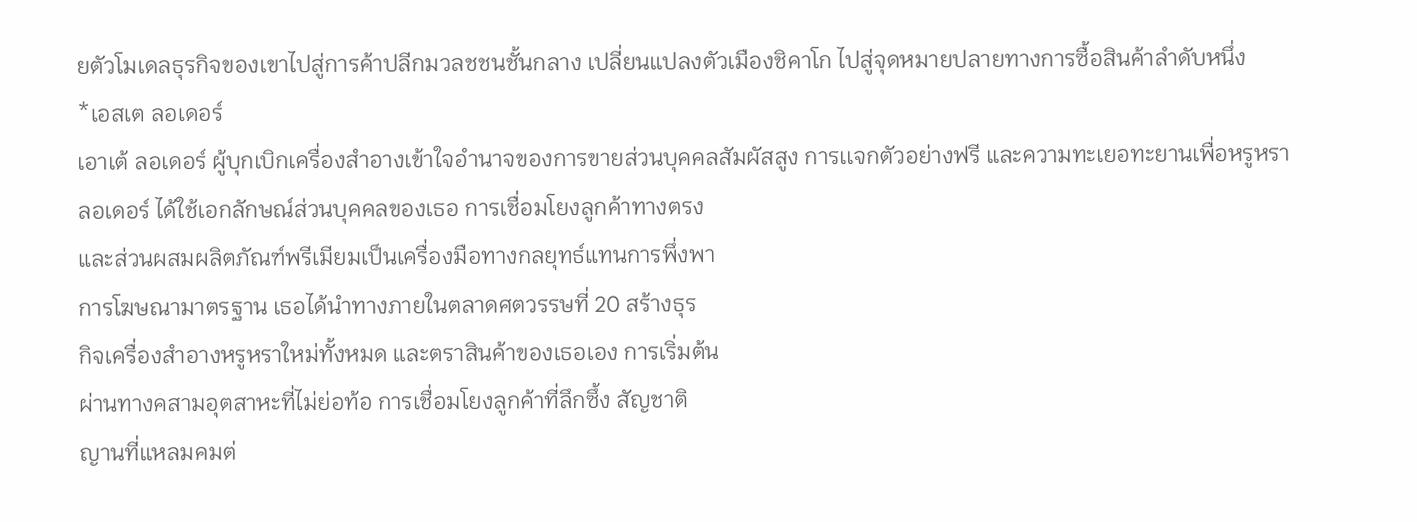ยตัวโมเดลธุรกิจของเขาไปสู่การค้าปลีกมวลชชนชั้นกลาง เปลี่ยนแปลงตัวเมืองชิคาโก ไปสู่จุดหมายปลายทางการซื้อสินค้าลำดับหนึ่ง
*เอสเต ลอเดอร์
เอาเต้ ลอเดอร์ ผู้บุกเบิกเครื่องสำอางเข้าใจอำนาจของการขายส่วนบุคคลสัมผัสสูง การเเจกตัวอย่างฟรี และความทะเยอทะยานเพื่อหรูหรา
ลอเดอร์ ได้ใช้เอกลักษณ์ส่วนบุคคลของเธอ การเชื่อมโยงลูกค้าทางตรง
และส่วนผสมผลิตภัณฑ์พรีเมียมเป็นเครื่องมือทางกลยุทธ์แทนการพึ่งพา
การโฆษณามาตรฐาน เธอได้นำทางภายในตลาดศตวรรษที่ 20 สร้างธุร
กิจเครื่องสำอางหรูหราใหม่ทั้งหมด และตราสินค้าของเธอเอง การเริ่มต้น
ผ่านทางคสามอุตสาหะที่ไม่ย่อท้อ การเชื่อมโยงลูกค้าที่ลึกซึ้ง สัญชาติ
ญานที่แหลมคมต่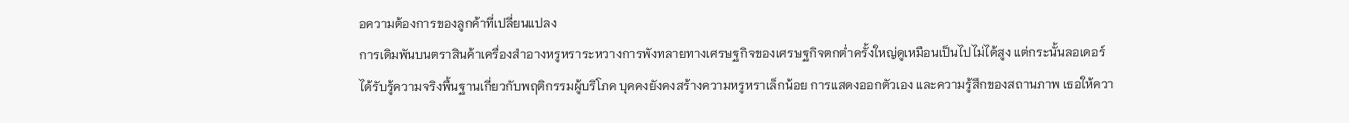อความต้องการของลูกค้าที่เปลี่ยนแปลง
การเดิมพันบนตราสินค้าเครื่องสำอางหรูหราระหวางการพังทลายทางเศรษฐกิจของเศรษฐกิจตกต่ำครั้งใหญ่ดูเหมือนเป็นไปไม่ได้สูง แต่กระนั้นลอเดอร์ได้รับรู้ความจริงพื้นฐานเกี่ยวกับพฤติกรรมผู้บริโภค บุคคงยังคงสร้างความหรูหราเล็กน้อย การแสดงออกตัวเอง และความรู้สึกของสถานภาพ เธอให้ควา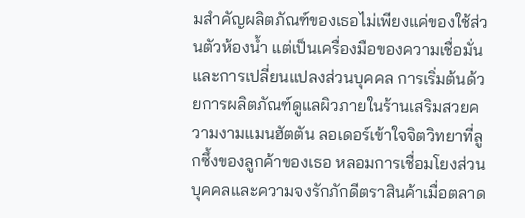มสำคัญผลิตภัณฑ์ของเธอไม่เพียงแค่ของใช้ส่วนตัวห้องน้ำ แต่เป็นเครื่องมือของความเชื่อมั่นและการเปลี่ยนแปลงส่วนบุคคล การเริ่มต้นด้วยการผลิตภัณฑ์ดูแลผิวภายในร้านเสริมสวยความงามแมนฮัตตัน ลอเดอร์เข้าใจจิตวิทยาที่ลูกซึ้งของลูกค้าของเธอ หลอมการเชื่อมโยงส่วนบุคคลและความจงรักภักดีตราสินค้าเมื่อตลาด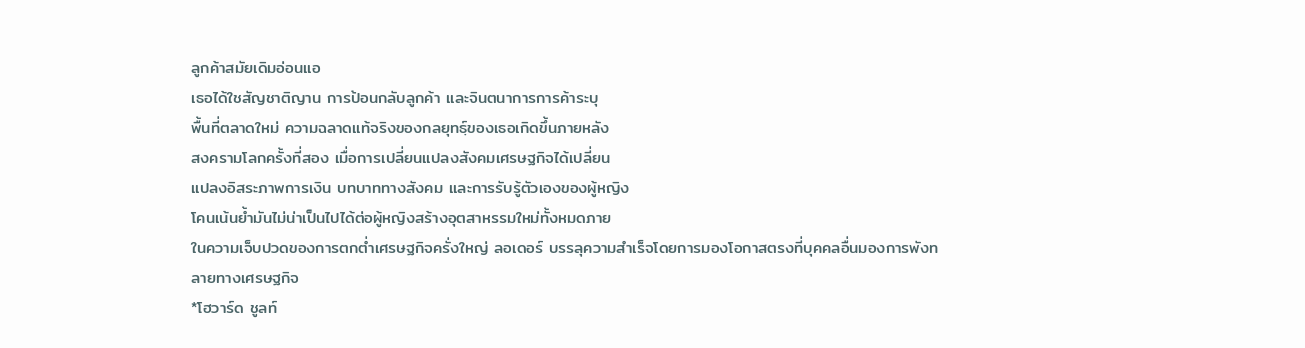ลูกค้าสมัยเดิมอ่อนแอ
เธอได้ใชสัญชาติญาน การป้อนกลับลูกค้า และจินตนาการการค้าระบุ
พื้นที่ตลาดใหม่ ความฉลาดแท้จริงของกลยุทธฺ์ของเธอเกิดขึ้นภายหลัง
สงครามโลกครั้งที่สอง เมื่อการเปลี่ยนแปลงสังคมเศรษฐกิจได้เปลี่ยน
แปลงอิสระภาพการเงิน บทบาททางสังคม และการรับรู้ตัวเองของผู้หญิง
โคนเน้นย้ำมันไม่น่าเป็นไปได้ต่อผู้หญิงสร้างอุตสาหรรมใหม่ทั้งหมดภาย
ในความเจ็บปวดของการตกต่ำเศรษฐกิจครั่งใหญ่ ลอเดอร์ บรรลุความสำเร็จโดยการมองโอกาสตรงที่บุคคลอื่นมองการพังทลายทางเศรษฐกิจ
*โฮวาร์ด ชูลท์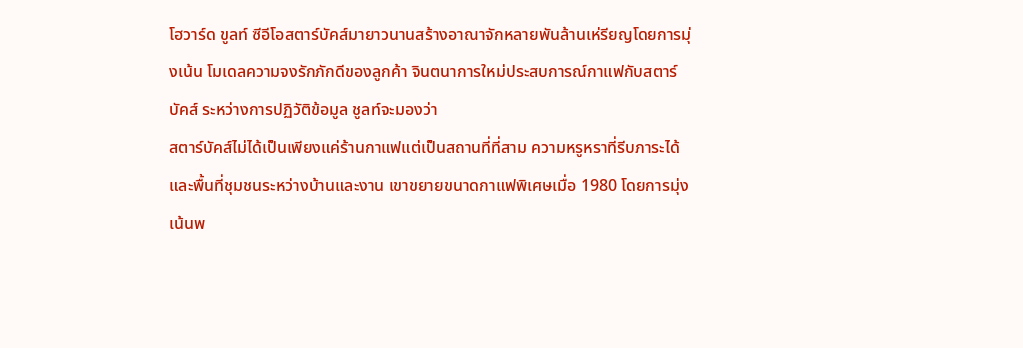โฮวาร์ด ขูลท์ ซีอีโอสตาร์บัคส์มายาวนานสร้างอาณาจักหลายพันล้านเห่รียญโดยการมุ่งเน้น โมเดลความจงรักภักดีของลูกค้า จินตนาการใหม่ประสบการณ์กาแฟกับสตาร์บัคส์ ระหว่างการปฏิวัติข้อมูล ชูลท์จะมองว่า
สตาร์บัคส์ไม่ได้เป็นเพียงแค่ร้านกาแฟแต่เป็นสถานที่ที่สาม ความหรูหราที่รีบภาระได้ และพื้นที่ชุมชนระหว่างบ้านและงาน เขาขยายขนาดกาแฟพิเศษเมื่อ 1980 โดยการมุ่งเน้นพ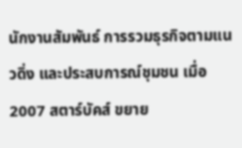นักงานสัมพันธ์ การรวมธุรกิจตามแนวดิ่ง และประสบการณ์ชุมชน เมื่อ 2007 สตาร์บัคส์ ขยาย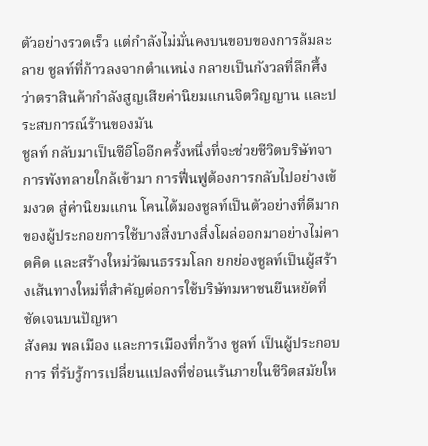ตัวอย่างรวดเร็ว แต่กำลังไม่มั่นคงบนขอบของการล้มละลาย ชูลท์ที่ก้าวลงจากตำแหน่ง กลายเป็นกังวลที่ลึกศึ้งว่าตราสินค้ากำลังสูญเสียค่านิยมแกนจิตวิญญาน และประสบการณ์ร้านของมัน
ชูลท์ กลับมาเป็นซีอีโออีกครั้งหนึ่งที่จะช่วยชีวิตบริษัทจาการพังทลายใกล้เข้ามา การฟื่นฟูต้องการกลับไปอย่างเข้มงวด สู่ค่านิยมแกน โคนได้มองชูลท์เป็นตัวอย่างที่ดีมากของผู้ประกอยการใช้บางสิ่งบางสิ่งโผล่ออกมาอย่างไม่คาดคิด และสร้างใหม่วัฒนธรรมโลก ยกย่องชูลท์เป็นผู้สร้างเส้นทางใหม่ที่สำคัญต่อการใช้บริษัทมหาชนยืนหยัดที่ชัดเจนบนปัญหา
สังคม พลเมือง และการเมืองที่กว้าง ชูลท์ เป็นผู้ประกอบการ ที่รับรู้การเปลี่ยนแปลงที่ซ่อนเร้นภายในชีวิตสมัยให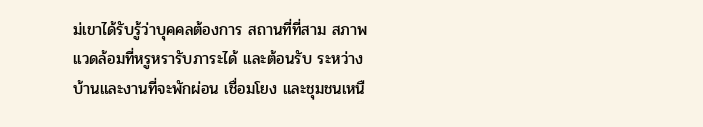ม่เขาได้รับรู้ว่าบุคคลต้องการ สถานที่ที่สาม สภาพเเวดล้อมที่หรูหรารับภาระได้ และต้อนรับ ระหว่างบ้านและงานที่จะพักผ่อน เชื่อมโยง และชุมชนเหนื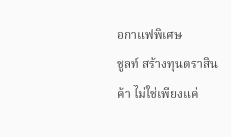อกาแฟพิเศษ
ชูลท์ สร้างทุนตราสินค้า ไม่ใช่เพียงแค่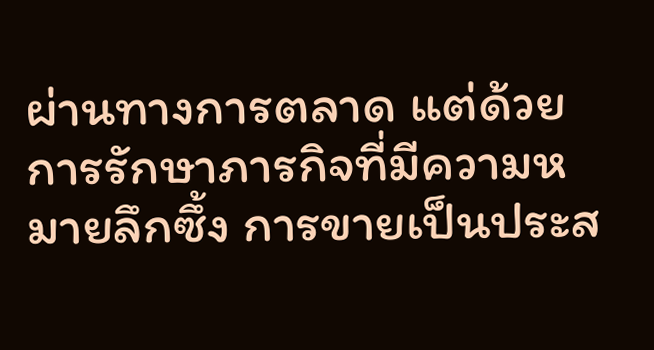ผ่านทางการตลาด แต่ด้วยการรักษาภารกิจที่มีความหมายลึกซึ้ง การขายเป็นประส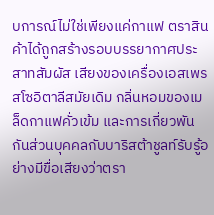บการณ์ไม่ใช่เพียงแค่กาแฟ ตราสินค้าได้ถูกสร้างรอบบรรยากาศประสาทสัมผัส เสียงของเครื่องเอสเพรสโซอิตาลีสมัยเดิม กลิ่นหอมของเมล็ดกาแฟคั่วเข้ม และการเกี่ยวพันกันส่วนบุคคลกับบาริสต้าชูลท์รับรู้อย่างมีขื่อเสียงว่าตรา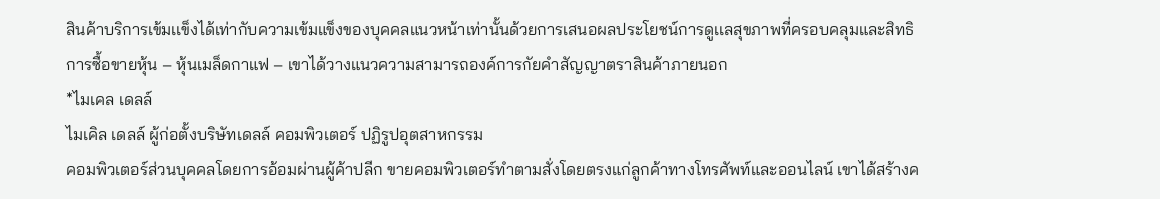สินค้าบริการเข้มเเข็งได้เท่ากับความเข้มแข็งของบุคคลแนวหน้าเท่านั้นด้วยการเสนอผลประโยชน์การดูเเลสุขภาพที่ครอบคลุมและสิทธิการซื้อขายหุ้น – หุ้นเมล็ดกาแฟ – เขาได้วางแนวความสามารถองค์การกัยคำสัญญาตราสินค้าภายนอก
*ไมเคล เดลล์
ไมเคิล เดลล์ ผู้ก่อตั้งบริษัทเดลล์ คอมพิวเตอร์ ปฏิรูปอุตสาหกรรม
คอมพิวเตอร์ส่วนบุคคลโดยการอ้อมผ่านผู้ค้าปลีก ขายคอมพิวเตอร์ทำตามสั่งโดยตรงแก่ลูกค้าทางโทรศัพท์และออนไลน์ เขาได้สร้างค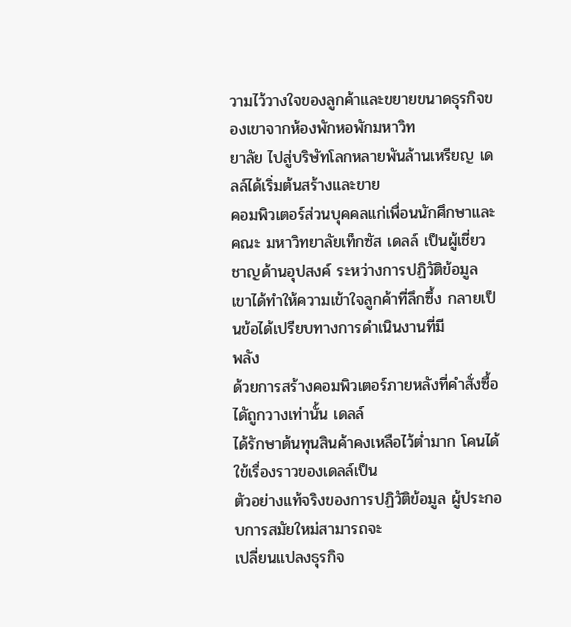วามไว้วางใจของลูกค้าและขยายขนาดธุรกิจของเขาจากห้องพักหอพักมหาวิท
ยาลัย ไปสู่บริษัทโลกหลายพันล้านเหรียญ เดลล์ได้เริ่มต้นสร้างและขาย
คอมพิวเตอร์ส่วนบุคคลเเก่เพื่อนนักศึกษาและคณะ มหาวิทยาลัยเท็กซัส เดลล์ เป็นผู้เชี่ยวชาญด้านอุปสงค์ ระหว่างการปฏิวัติข้อมูล เขาได้ทำให้ความเข้าใจลูกค้าที่ลึกซึ้ง กลายเป็นข้อได้เปรียบทางการดำเนินงานที่มี
พลัง
ด้วยการสร้างคอมพิวเตอร์ภายหลังที่คำสั่งซื้อไดัถูกวางเท่านั้น เดลล์
ได้รักษาต้นทุนสินค้าคงเหลือไว้ต่ำมาก โคนได้ใข้เรื่องราวของเดลล์เป็น
ตัวอย่างเเท้จริงของการปฏิวัติข้อมูล ผู้ประกอบการสมัยใหม่สามารถจะ
เปลี่ยนแปลงธุรกิจ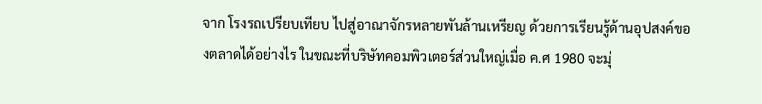จาก โรงรถเปรียบเทียบ ไปสู่อาณาจักรหลายพันล้านเหรียญ ด้วยการเรียนรู้ด้านอุปสงค์ของตลาดได้อย่างไร ในขณะที่บริษัทคอมพิวเตอร์ส่วนใหญ่เมื่อ ค.ศ 1980 จะมุ่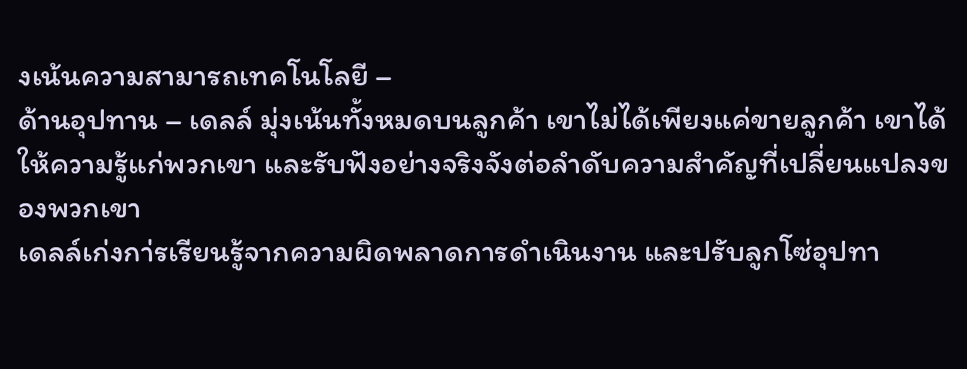งเน้นความสามารถเทคโนโลยี –
ด้านอุปทาน – เดลล์ มุ่งเน้นทั้งหมดบนลูกค้า เขาไม่ได้เพียงแค่ขายลูกค้า เขาได้ให้ความรู้แก่พวกเขา และรับฟังอย่างจริงจังต่อลำดับความสำคัญที่เปลี่ยนแปลงของพวกเขา
เดลล์เก่งกา่รเรียนรู้จากความผิดพลาดการดำเนินงาน และปรับลูกโซ่อุปทา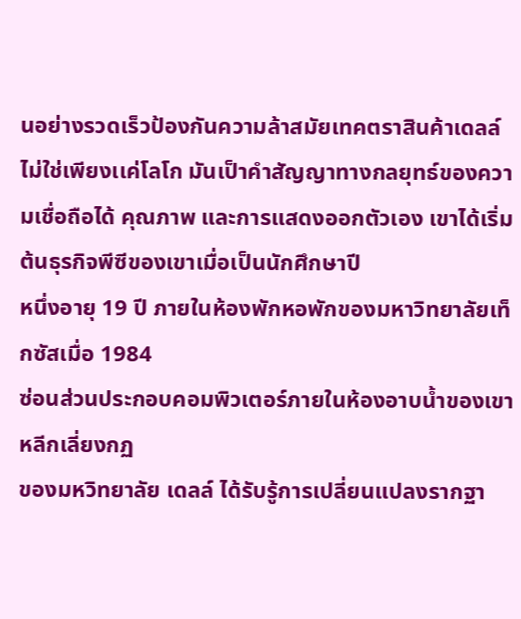นอย่างรวดเร็วป้องกันความล้าสมัยเทคตราสินค้าเดลล์ไม่ใช่เพียงเเค่โลโก มันเป็าคำสัญญาทางกลยุทธ์ของความเชื่อถือได้ คุณภาพ และการแสดงออกตัวเอง เขาได้เริ่มต้นธุรกิจพีซีของเขาเมื่อเป็นนักศึกษาปี
หนึ่งอายุ 19 ปี ภายในห้องพักหอพักของมหาวิทยาลัยเท็กซัสเมื่อ 1984
ซ่อนส่วนประกอบคอมพิวเตอร์ภายในห้องอาบน้ำของเขาหลีกเลี่ยงกฏ
ของมหวิทยาลัย เดลล์ ได้รับรู้การเปลี่ยนแปลงรากฐา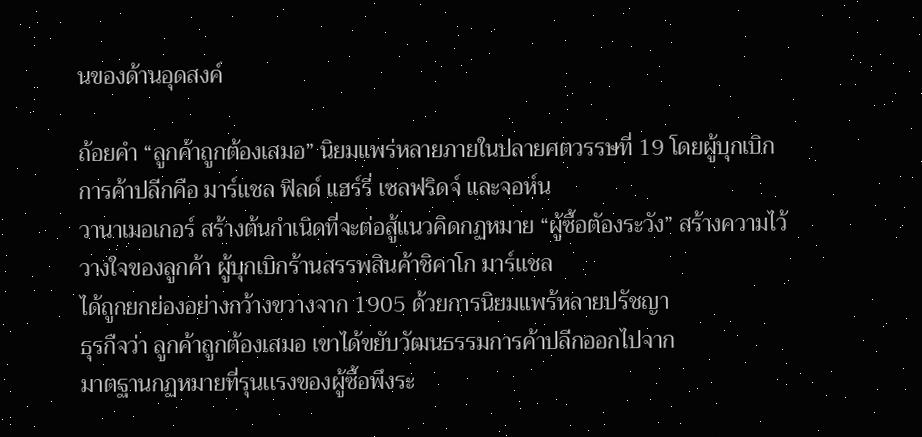นของด้านอุดสงค์

ถ้อยคำ “ลูกค้าถูกต้องเสมอ” นิยมแพร่หลายภายในปลายศตวรรษที่ 19 โดยผู้บุกเบิกการค้าปลีกคือ มาร์เเชล ฟิลด์ แฮร์รี่ เซลฟริดจ์ และจอห์น
วานาเมอเกอร์ สร้างต้นกำเนิดที่จะต่อสู้แนวคิดกฏหมาย “ผู้ซื้อตัองระวัง” สร้างความไว้วางใจของลูกค้า ผู้บุกเบิกร้านสรรพสินค้าชิคาโก มาร์เเชล
ได้ถูกยกย่องอย่างกว้างขวางจาก 1905 ด้วยการนิยมแพร้หลายปรัชญา
ธุรกืจว่า ลูกค้าถูกต้องเสมอ เขาได้ขยับวัฒนธรรมการค้าปลีกออกไปจาก
มาตฐานกฏหมายที่รุนเเรงของผู้ซื้อพึงระ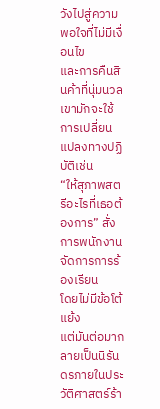วังไปสู่ความพอใจที่ไม่มีเงื่อนไข
และการคืนสินค้าที่นุ่มนวล เขามักจะใช้การเปลี่ยนแปลงทางปฏิบัติเช่น
“ให้สุภาพสตรีอะไรที่เธอต้องการ” สั่งการพนักงานจัดการการร้องเรียน
โดยไม่มีข้อโต้แย้ง
แต่มันต่อมากลายเป็นนิรันดรภายในประวัติศาสตร์ร้า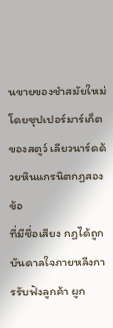นขายของชำสมัยใหม่โดยซุปเปอร์มาร์เก็ตของสตูว์ เลียวนาร์ดด้วยหินแกรนิตกฏสองข้อ
ที่มีชื่อเสียง กฏได้ถูกบันดาลใจภายหลีงการรับฟังลูกค้า ผูก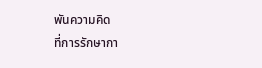พันความคิด
ที่การรักษากา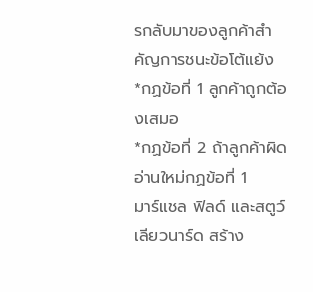รกลับมาของลูกค้าสำคัญการชนะข้อโต้แย้ง
*กฏข้อที่ 1 ลูกค้าถูกต้องเสมอ
*กฏข้อที่ 2 ถ้าลูกค้าผิด อ่านใหม่กฏข้อที่ 1
มาร์แชล ฟิลด์ และสตูว์ เลียวนาร์ด สร้าง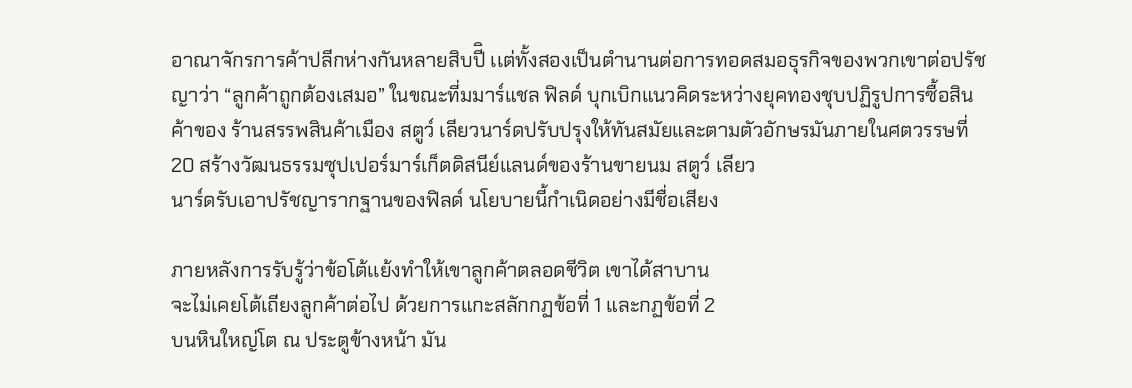อาณาจักรการค้าปลีกห่างกันหลายสิบปีิ เเต่ทั้งสองเป็นตำนานต่อการทอดสมอธุรกิจของพวกเขาต่อปรัชญาว่า “ลูกค้าถูกต้องเสมอ” ในขณะที่มมาร์แชล ฟิลด์ บุกเบิกแนวคิดระหว่างยุคทองชุบปฏิรูปการซื้อสินค้าของ ร้านสรรพสินค้าเมือง สตูว์ เลียวนาร์ดปรับปรุงให้ทันสมัยและตามตัวอักษรมันภายในศตวรรษที่ 20 สร้างวัฒนธรรมซุปเปอร์มาร์เก็ตดิสนีย์แลนด์ของร้านขายนม สตูว์ เลียว
นาร์ดรับเอาปรัชญารากฐานของฟิลด์ นโยบายนี้กำเนิดอย่างมีชื่อเสียง

ภายหลังการรับรู้ว่าข้อโต้เเย้งทำให้เขาลูกค้าตลอดชีวิต เขาได้สาบาน
จะไม่เคยโต้เถียงลูกค้าต่อไป ด้วยการแกะสลักกฏข้อที่ 1 และกฏข้อที่ 2
บนหินใหญ่โต ณ ประตูข้างหน้า มัน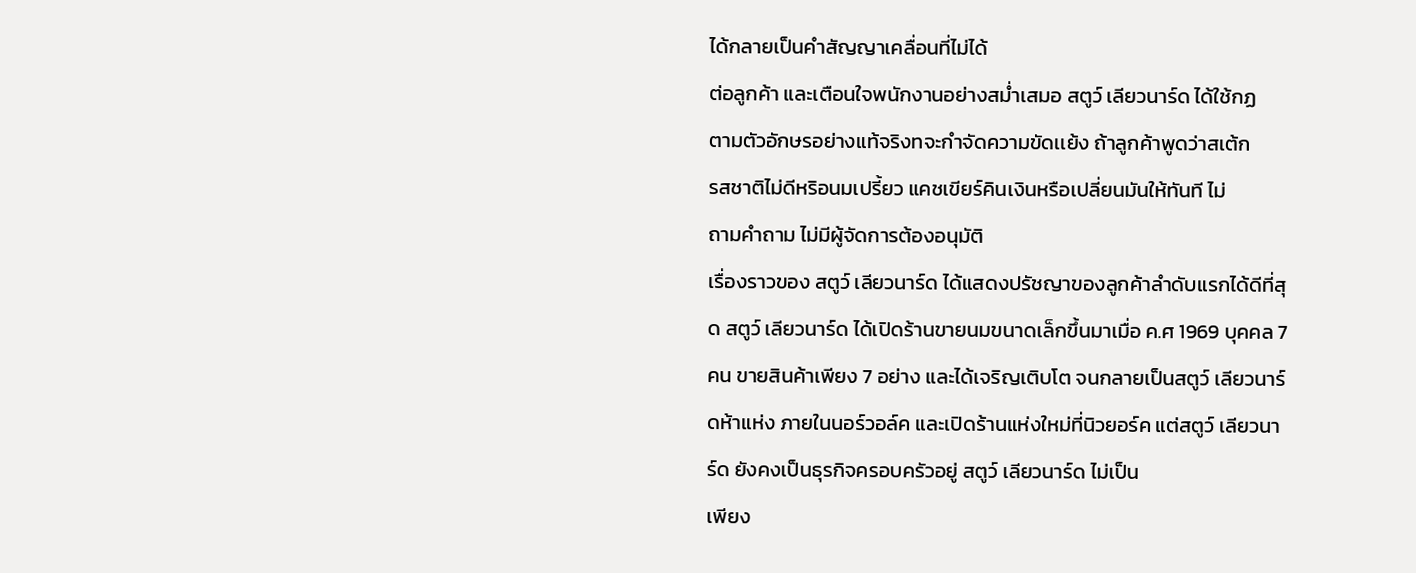ได้กลายเป็นคำสัญญาเคลื่อนที่ไม่ได้
ต่อลูกค้า และเตือนใจพนักงานอย่างสม่ำเสมอ สตูว์ เลียวนาร์ด ได้ใช้กฏ
ตามตัวอักษรอย่างแท้จริงทจะกำจัดความขัดเเย้ง ถ้าลูกค้าพูดว่าสเต้ก
รสชาติไม่ดีหริอนมเปรี้ยว แคชเขียร์คินเงินหรือเปลี่ยนมันให้ทันที ไม่
ถามคำถาม ไม่มีผู้จัดการต้องอนุมัติ
เรื่องราวของ สตูว์ เลียวนาร์ด ได้แสดงปรัชญาของลูกค้าลำดับแรกได้ดีที่สุด สตูว์ เลียวนาร์ด ได้เปิดร้านขายนมขนาดเล็กขึ้นมาเมื่อ ค.ศ 1969 บุคคล 7 คน ขายสินค้าเพียง 7 อย่าง และได้เจริญเติบโต จนกลายเป็นสตูว์ เลียวนาร์ดห้าแห่ง ภายในนอร์วอล์ค และเปิดร้านแห่งใหม่ที่นิวยอร์ค แต่สตูว์ เลียวนาร์ด ยังคงเป็นธุรกิจครอบครัวอยู่ สตูว์ เลียวนาร์ด ไม่เป็น
เพียง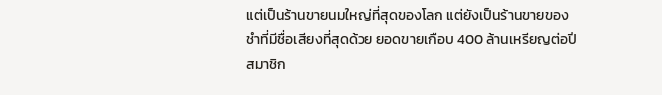แต่เป็นร้านขายนมใหญ่ที่สุดของโลก แต่ยังเป็นร้านขายของชำที่มีชื่อเสียงที่สุดด้วย ยอดขายเกือบ 400 ล้านเหรียญต่อปี สมาชิก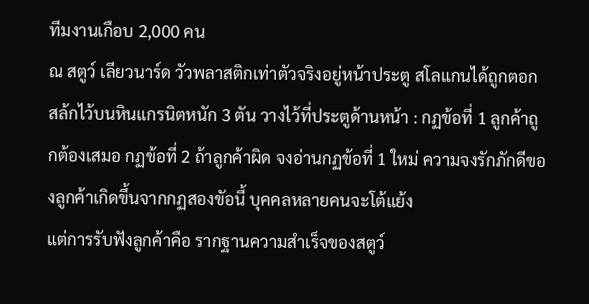ทีมงานเกือบ 2,000 คน
ณ สตูว์ เลียวนาร์ด วัวพลาสติกเท่าตัวจริงอยู่หน้าประตู สโลแกนได้ถูกตอกสล้กไว้บนหินแกรนิตหนัก 3 ตัน วางไว้ที่ประตูด้านหน้า : กฏข้อที่ 1 ลูกค้าถูกต้องเสมอ กฏข้อที่ 2 ถ้าลูกค้าผิด จงอ่านกฏข้อที่ 1 ใหม่ ความจงรักภักดีของลูกค้าเกิดขึ้นจากกฏสองขัอนี้ บุคคลหลายคนจะโต้แย้ง
แต่การรับฟังลูกค้าคือ รากฐานความสำเร็จของสตูว์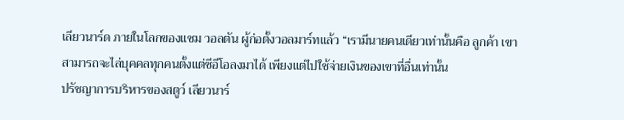เลียวนาร์ด ภายในโลกของแซม วอลตัน ผู้ก่อตั้งวอลมาร์ทแล้ว “เรามีนายคนเดียวเท่านั้นคือ ลูกค้า เขาสามารถจะไล่บุคคลทุกคนตั้งแต่ซีอีโอลงมาได้ เพียงแต่ไปใช้จ่ายเงินของเขาที่อื่นเท่านั้น
ปรัชญาการบริหารของสตูว์ เลียวนาร์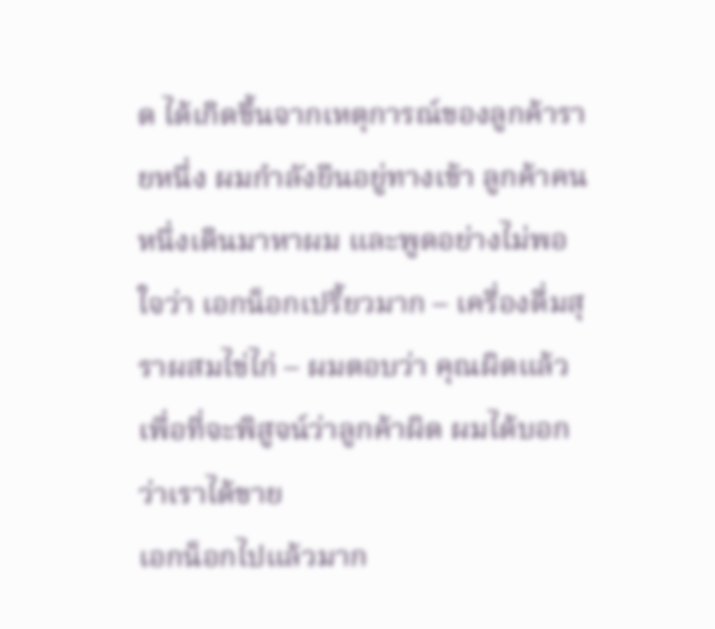ด ได้เกิดขึ้นจากเหตุการณ์ของลูกค้ารายหนึ่ง ผมกำลังยืนอยู่ทางเข้า ลูกค้าคนหนึ่งเดินมาหาผม และพูดอย่างไม่พอใจว่า เอกน็อกเปรี้ยวมาก – เครื่องดื่มสุราผสมไข่ไก่ – ผมตอบว่า คุณผิดแล้ว เพื่อที่จะพิสูจน์ว่าลูกค้าผิด ผมได้บอกว่าเราได้ขาย
เอกน็อกไปแล้วมาก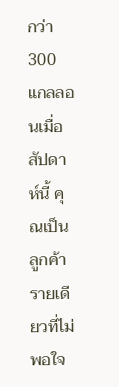กว่า 300 แกลลอนเมื่อสัปดาห์นี้ คุณเป็นลูกค้ารายเดียวที่ไม่พอใจ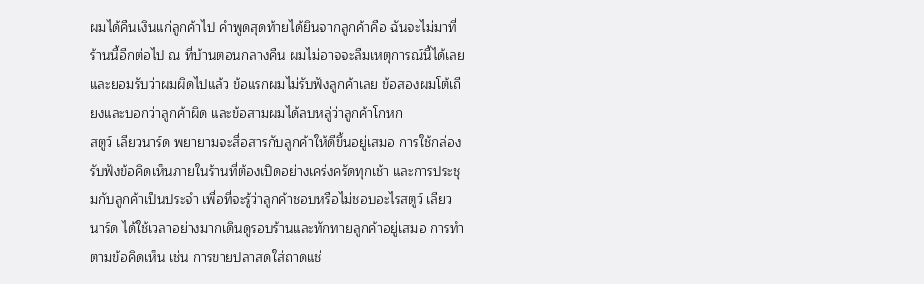ผมได้คืนเงินแก่ลูกค้าไป คำพูดสุดท้ายได้ยินจากลูกค้าคือ ฉันจะไม่มาที่ร้านนี้อีกต่อไป ณ ที่บ้านตอนกลางคืน ผมไม่อาจจะลืมเหตุการณ์นี้ได้เลย และยอมรับว่าผมผิดไปแล้ว ข้อแรกผมไม่รับฟังลูกค้าเลย ข้อสองผมโต้เถียงและบอกว่าลูกค้าผิด และข้อสามผมได้ลบหลู่ว่าลูกค้าโกหก
สตูว์ เลียวนาร์ด พยายามจะสื่อสารกับลูกค้าให้ดีขึ้นอยู่เสมอ การใช้กล่องรับฟังข้อคิดเห็นภายในร้านที่ต้องเปิดอย่างเคร่งครัดทุกเช้า และการประชุมกับลูกค้าเป็นประจำ เพื่อที่จะรู้ว่าลูกค้าชอบหรือไม่ชอบอะไรสตูว์ เลียวนาร์ด ได้ใช้เวลาอย่างมากเดินดูรอบร้านและทักทายลูกค้าอยู่เสมอ การทำตามข้อคิดเห็น เช่น การขายปลาสดใส่ถาดแช่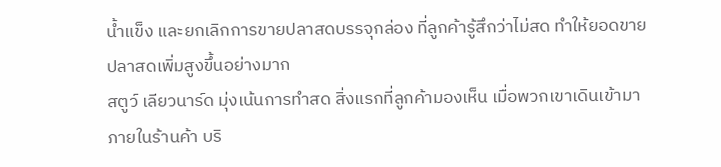น้ำแข็ง และยกเลิกการขายปลาสดบรรจุกล่อง ที่ลูกค้ารู้สึกว่าไม่สด ทำให้ยอดขายปลาสดเพิ่มสูงขึ้นอย่างมาก
สตูว์ เลียวนาร์ด มุ่งเน้นการทำสด สิ่งแรกที่ลูกค้ามองเห็น เมื่อพวกเขาเดินเข้ามาภายในร้านค้า บริ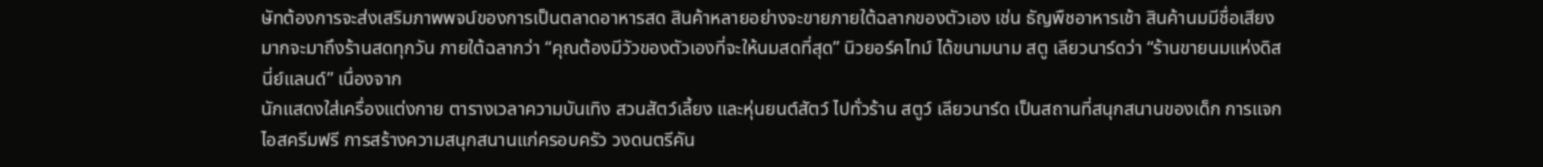ษัทต้องการจะส่งเสริมภาพพจน์ของการเป็นตลาดอาหารสด สินค้าหลายอย่างจะขายภายใต้ฉลากของตัวเอง เช่น ธัญพืชอาหารเช้า สินค้านมมีชื่อเสียงมากจะมาถึงร้านสดทุกวัน ภายใต้ฉลากว่า “คุณต้องมีวัวของตัวเองที่จะให้นมสดที่สุด” นิวยอร์คไทม์ ได้ขนามนาม สตู เลียวนาร์ดว่า “ร้านขายนมแห่งดิสนี่ย์แลนด์” เนื่องจาก
นักแสดงใส่เครื่องแต่งกาย ตารางเวลาความบันเทิง สวนสัตว์เลี้ยง และหุ่นยนต์สัตว์ ไปทั่วร้าน สตูว์ เลียวนาร์ด เป็นสถานที่สนุกสนานของเด็ก การแจกไอสครีมฟรี การสร้างความสนุกสนานแก่ครอบครัว วงดนตรีคัน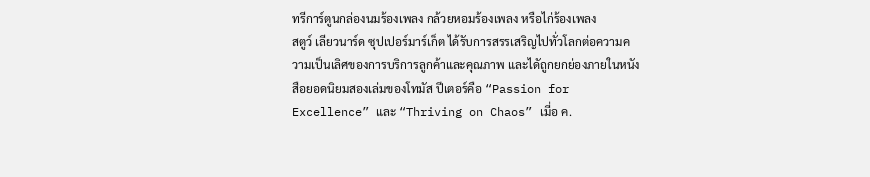ทรีการ์ตูนกล่องนมร้องเพลง กล้วยหอมร้องเพลง หรือไก่ร้องเพลง
สตูว์ เลียวนาร์ด ซุปเปอร์มาร์เก็ต ได้รับการสรรเสริญไปทั่วโลกต่อความความเป็นเลิศของการบริการลูกค้าและคุณภาพ และไดัถูกยกย่องภายในหนังสือยอดนิยมสองเล่มของโทมัส ปีเตอร์คือ “Passion for Excellence” และ “Thriving on Chaos” เมี่อ ค.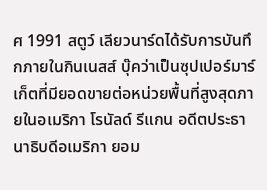ศ 1991 สตูว์ เลียวนาร์ดได้รับการบันทึกภายในกินเนสส์ บุ๊คว่าเป็นซุปเปอร์มาร์เก็ตที่มียอดขายต่อหน่วยพื้นที่สูงสุดภายในอเมริกา โรนัลด์ รีแกน อดีตประธานาธิบดีอเมริกา ยอม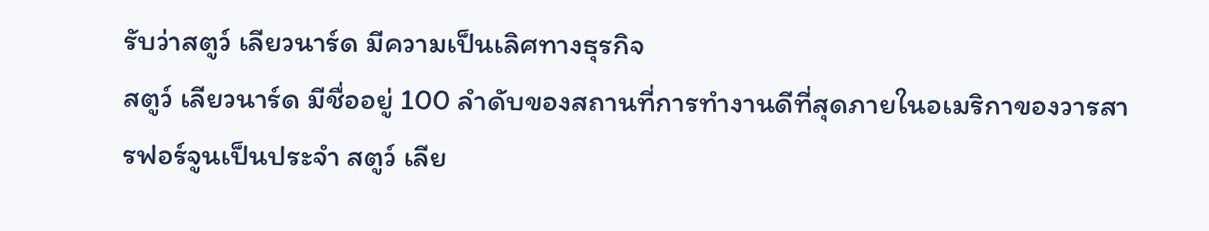รับว่าสตูว์ เลียวนาร์ด มีความเป็นเลิศทางธุรกิจ
สตูว์ เลียวนาร์ด มีชื่ออยู่ 100 ลำดับของสถานที่การทำงานดีที่สุดภายในอเมริกาของวารสารฟอร์จูนเป็นประจำ สตูว์ เลีย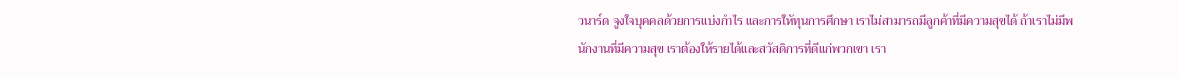วนาร์ด จูงใจบุคคลด้วยการแบ่งกำไร และการใหัทุนการศึกษา เราไม่สามารถมีลูกค้าที่มีความสุขได้ ถ้าเราไม่มีพนักงานที่มีความสุข เราต้องให้รายได้และสวัสดิการที่ดีแก่พวกเขา เรา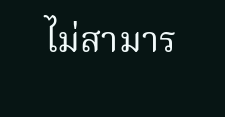ไม่สามาร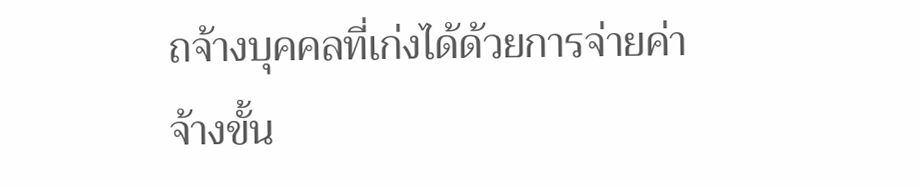ถจ้างบุคคลที่เก่งได้ด้วยการจ่ายค่าจ้างขั้น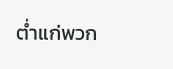ต่ำแก่พวก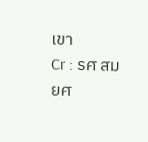เขา
Cr : รศ สมยศ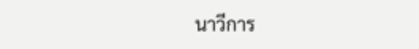นาวีการ